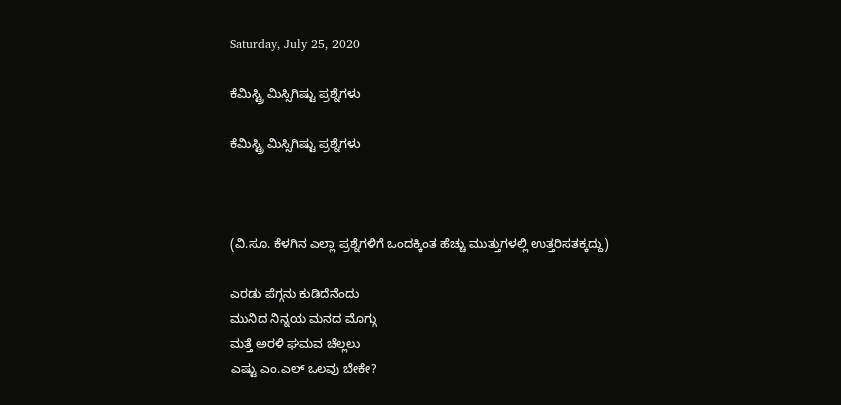Saturday, July 25, 2020

ಕೆಮಿಸ್ಟ್ರಿ ಮಿಸ್ಸಿಗಿಷ್ಟು ಪ್ರಶ್ನೆಗಳು

ಕೆಮಿಸ್ಟ್ರಿ ಮಿಸ್ಸಿಗಿಷ್ಟು ಪ್ರಶ್ನೆಗಳು



(ವಿ.ಸೂ. ಕೆಳಗಿನ ಎಲ್ಲಾ ಪ್ರಶ್ನೆಗಳಿಗೆ ಒಂದಕ್ಕಿಂತ ಹೆಚ್ಚು ಮುತ್ತುಗಳಲ್ಲಿ ಉತ್ತರಿಸತಕ್ಕದ್ದು)

ಎರಡು ಪೆಗ್ಗನು ಕುಡಿದೆನೆಂದು
ಮುನಿದ ನಿನ್ನಯ ಮನದ ಮೊಗ್ಗು
ಮತ್ತೆ ಅರಳಿ ಘಮವ ಚೆಲ್ಲಲು
ಎಷ್ಟು ಎಂ.ಎಲ್ ಒಲವು ಬೇಕೇ?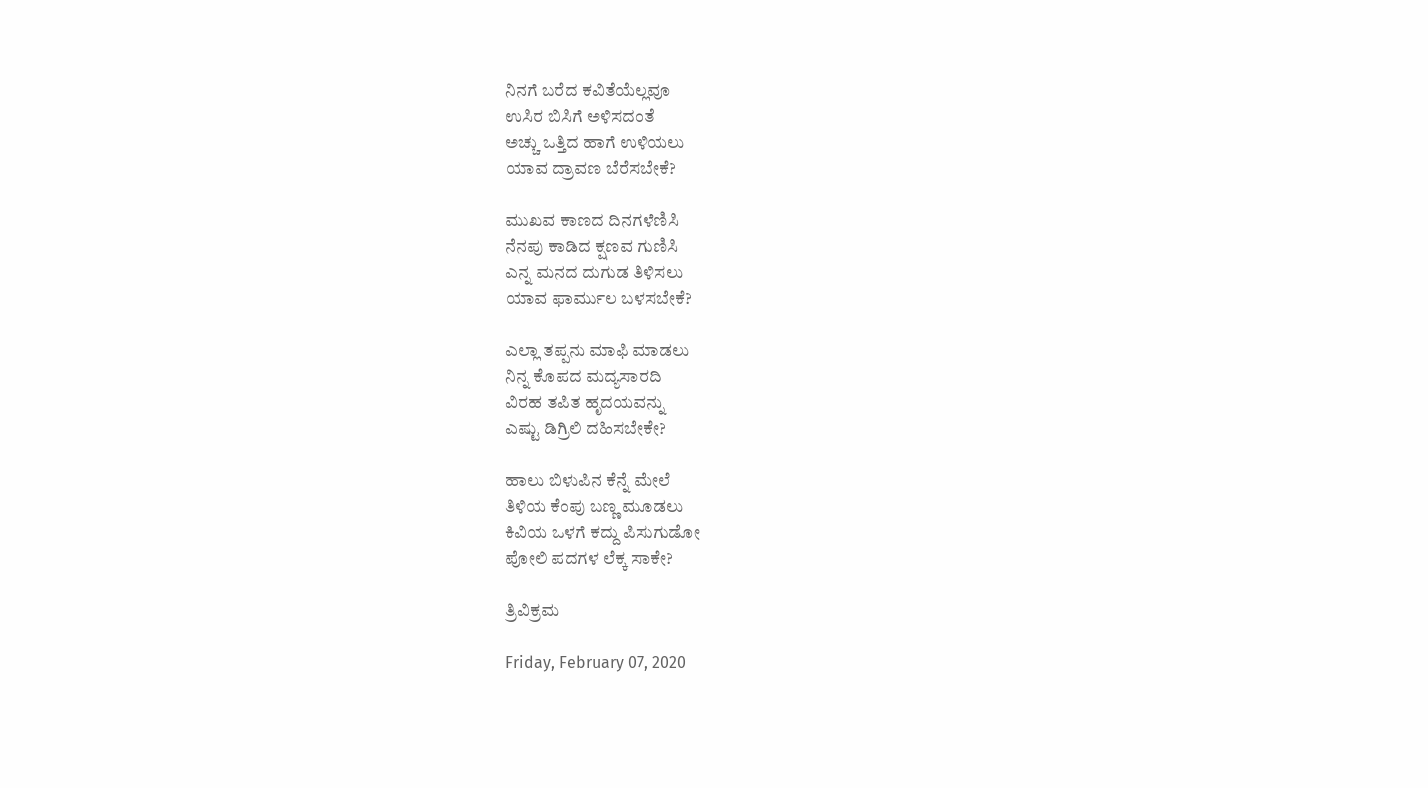ನಿನಗೆ ಬರೆದ ಕವಿತೆಯೆಲ್ಲವೂ
ಉಸಿರ ಬಿಸಿಗೆ ಅಳಿಸದಂತೆ
ಅಚ್ಚು ಒತ್ತಿದ ಹಾಗೆ ಉಳಿಯಲು
ಯಾವ ದ್ರಾವಣ ಬೆರೆಸಬೇಕೆ?

ಮುಖವ ಕಾಣದ ದಿನಗಳೆಣಿಸಿ
ನೆನಪು ಕಾಡಿದ ಕ್ಷಣವ ಗುಣಿಸಿ
ಎನ್ನ ಮನದ ದುಗುಡ ತಿಳಿಸಲು
ಯಾವ ಫಾರ್ಮುಲ ಬಳಸಬೇಕೆ?

ಎಲ್ಲಾ ತಪ್ಪನು ಮಾಫಿ ಮಾಡಲು
ನಿನ್ನ ಕೊಪದ ಮದ್ಯಸಾರದಿ
ವಿರಹ ತಪಿತ ಹೃದಯವನ್ನು
ಎಷ್ಟು ಡಿಗ್ರಿಲಿ ದಹಿಸಬೇಕೇ?

ಹಾಲು ಬಿಳುಪಿನ ಕೆನ್ನೆ ಮೇಲೆ
ತಿಳಿಯ ಕೆಂಪು ಬಣ್ಣ ಮೂಡಲು
ಕಿವಿಯ ಒಳಗೆ ಕದ್ದು ಪಿಸುಗುಡೋ
ಪೋಲಿ ಪದಗಳ ಲೆಕ್ಕ ಸಾಕೇ?

ತ್ರಿವಿಕ್ರಮ

Friday, February 07, 2020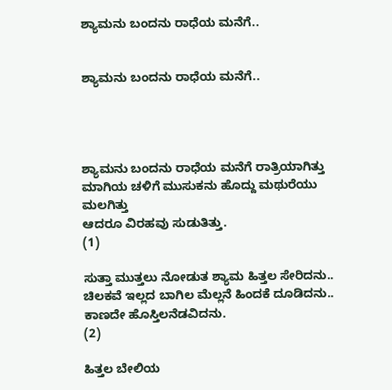ಶ್ಯಾಮನು ಬಂದನು ರಾಧೆಯ ಮನೆಗೆ..


ಶ್ಯಾಮನು ಬಂದನು ರಾಧೆಯ ಮನೆಗೆ..




ಶ್ಯಾಮನು ಬಂದನು ರಾಧೆಯ ಮನೆಗೆ ರಾತ್ರಿಯಾಗಿತ್ತು
ಮಾಗಿಯ ಚಳಿಗೆ ಮುಸುಕನು ಹೊದ್ದು ಮಥುರೆಯು ಮಲಗಿತ್ತು
ಆದರೂ ವಿರಹವು ಸುಡುತಿತ್ತು.                                              (1)

ಸುತ್ತಾ ಮುತ್ತಲು ನೋಡುತ ಶ್ಯಾಮ ಹಿತ್ತಲ ಸೇರಿದನು..
ಚಿಲಕವೆ ಇಲ್ಲದ ಬಾಗಿಲ ಮೆಲ್ಲನೆ ಹಿಂದಕೆ ದೂಡಿದನು..
ಕಾಣದೇ ಹೊಸ್ತಿಲನೆಡವಿದನು.                                              (2)

ಹಿತ್ತಲ ಬೇಲಿಯ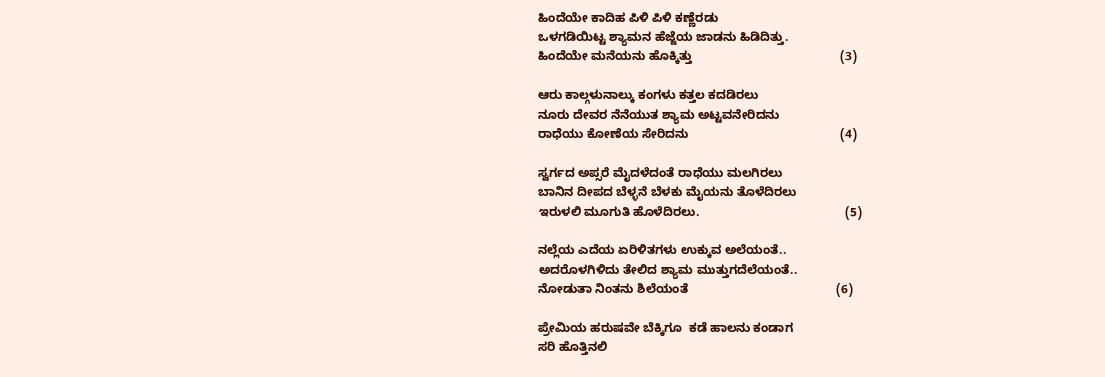ಹಿಂದೆಯೇ ಕಾದಿಹ ಪಿಳಿ ಪಿಳಿ ಕಣ್ಣೆರಡು
ಒಳಗಡಿಯಿಟ್ಟ ಶ್ಯಾಮನ ಹೆಜ್ಜೆಯ ಜಾಡನು ಹಿಡಿದಿತ್ತು.
ಹಿಂದೆಯೇ ಮನೆಯನು ಹೊಕ್ಕಿತ್ತು                                           (3)

ಆರು ಕಾಲ್ಗಳುನಾಲ್ಕು ಕಂಗಳು ಕತ್ತಲ ಕದಡಿರಲು
ನೂರು ದೇವರ ನೆನೆಯುತ ಶ್ಯಾಮ ಅಟ್ಟವನೇರಿದನು
ರಾಧೆಯು ಕೋಣೆಯ ಸೇರಿದನು                                            (4)

ಸ್ವರ್ಗದ ಅಪ್ಸರೆ ಮೈದಳೆದಂತೆ ರಾಧೆಯು ಮಲಗಿರಲು
ಬಾನಿನ ದೀಪದ ಬೆಳ್ಳನೆ ಬೆಳಕು ಮೈಯನು ತೊಳೆದಿರಲು
ಇರುಳಲಿ ಮೂಗುತಿ ಹೊಳೆದಿರಲು.                                          (5)

ನಲ್ಲೆಯ ಎದೆಯ ಏರಿಳಿತಗಳು ಉಕ್ಕುವ ಅಲೆಯಂತೆ..
ಅದರೊಳಗಿಳಿದು ತೇಲಿದ ಶ್ಯಾಮ ಮುತ್ತುಗದೆಲೆಯಂತೆ..
ನೋಡುತಾ ನಿಂತನು ಶಿಲೆಯಂತೆ                                           (6)

ಪ್ರೇಮಿಯ ಹರುಷವೇ ಬೆಕ್ಕಿಗೂ  ಕಡೆ ಹಾಲನು ಕಂಡಾಗ
ಸರಿ ಹೊತ್ತಿನಲಿ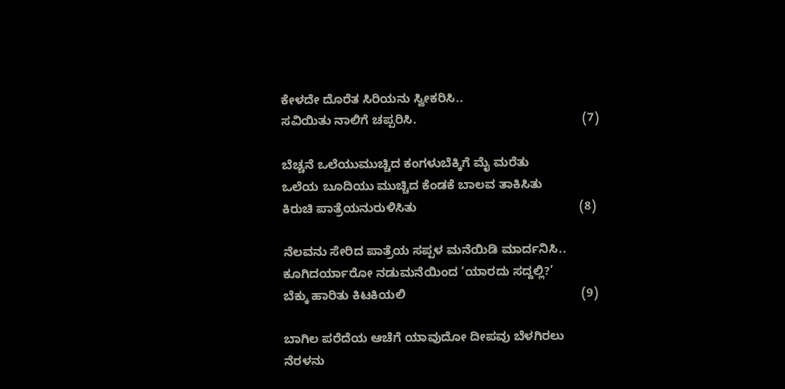ಕೇಳದೇ ದೊರೆತ ಸಿರಿಯನು ಸ್ವೀಕರಿಸಿ..
ಸವಿಯಿತು ನಾಲಿಗೆ ಚಪ್ಪರಿಸಿ.                                                (7)

ಬೆಚ್ಚನೆ ಒಲೆಯುಮುಚ್ಚಿದ ಕಂಗಳುಬೆಕ್ಕಿಗೆ ಮೈ ಮರೆತು
ಒಲೆಯ ಬೂದಿಯು ಮುಚ್ಚಿದ ಕೆಂಡಕೆ ಬಾಲವ ತಾಕಿಸಿತು
ಕಿರುಚಿ ಪಾತ್ರೆಯನುರುಳಿಸಿತು                                               (8)

ನೆಲವನು ಸೇರಿದ ಪಾತ್ರೆಯ ಸಪ್ಪಳ ಮನೆಯಿಡಿ ಮಾರ್ದನಿಸಿ..
ಕೂಗಿದರ್ಯಾರೋ ನಡುಮನೆಯಿಂದ ‘ಯಾರದು ಸದ್ದಲ್ಲಿ?’
ಬೆಕ್ಕು ಹಾರಿತು ಕಿಟಕಿಯಲಿ                                                   (9)

ಬಾಗಿಲ ಪರೆದೆಯ ಆಚೆಗೆ ಯಾವುದೋ ದೀಪವು ಬೆಳಗಿರಲು
ನೆರಳನು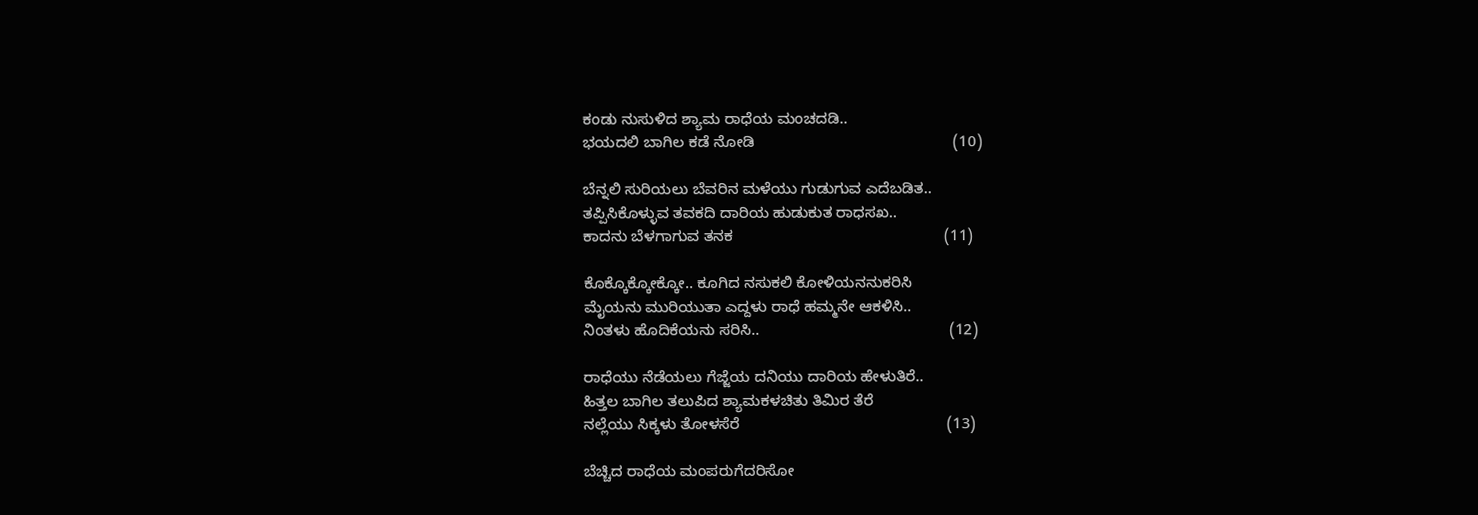ಕಂಡು ನುಸುಳಿದ ಶ್ಯಾಮ ರಾಧೆಯ ಮಂಚದಡಿ..
ಭಯದಲಿ ಬಾಗಿಲ ಕಡೆ ನೋಡಿ                                              (10)

ಬೆನ್ನಲಿ ಸುರಿಯಲು ಬೆವರಿನ ಮಳೆಯು ಗುಡುಗುವ ಎದೆಬಡಿತ..
ತಪ್ಪಿಸಿಕೊಳ್ಳುವ ತವಕದಿ ದಾರಿಯ ಹುಡುಕುತ ರಾಧಸಖ..
ಕಾದನು ಬೆಳಗಾಗುವ ತನಕ                                                 (11)

ಕೊಕ್ಕೊಕ್ಕೋಕ್ಕೋ.. ಕೂಗಿದ ನಸುಕಲಿ ಕೋಳಿಯನನುಕರಿಸಿ
ಮೈಯನು ಮುರಿಯುತಾ ಎದ್ದಳು ರಾಧೆ ಹಮ್ಮನೇ ಆಕಳಿಸಿ..
ನಿಂತಳು ಹೊದಿಕೆಯನು ಸರಿಸಿ..                                            (12)

ರಾಧೆಯು ನೆಡೆಯಲು ಗೆಜ್ಜೆಯ ದನಿಯು ದಾರಿಯ ಹೇಳುತಿರೆ..
ಹಿತ್ತಲ ಬಾಗಿಲ ತಲುಪಿದ ಶ್ಯಾಮಕಳಚಿತು ತಿಮಿರ ತೆರೆ
ನಲ್ಲೆಯು ಸಿಕ್ಕಳು ತೋಳಸೆರೆ                                                (13)

ಬೆಚ್ಚಿದ ರಾಧೆಯ ಮಂಪರುಗೆದರಿಸೋ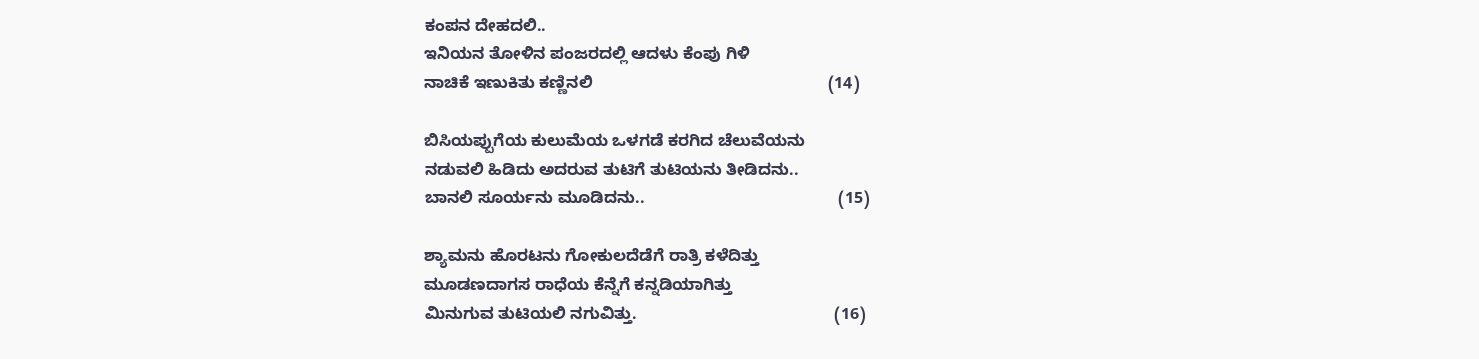ಕಂಪನ ದೇಹದಲಿ..
ಇನಿಯನ ತೋಳಿನ ಪಂಜರದಲ್ಲಿ ಆದಳು ಕೆಂಪು ಗಿಳಿ
ನಾಚಿಕೆ ಇಣುಕಿತು ಕಣ್ಣಿನಲಿ                                                   (14)

ಬಿಸಿಯಪ್ಪುಗೆಯ ಕುಲುಮೆಯ ಒಳಗಡೆ ಕರಗಿದ ಚೆಲುವೆಯನು
ನಡುವಲಿ ಹಿಡಿದು ಅದರುವ ತುಟಿಗೆ ತುಟಿಯನು ತೀಡಿದನು..
ಬಾನಲಿ ಸೂರ್ಯನು ಮೂಡಿದನು..                                          (15)

ಶ್ಯಾಮನು ಹೊರಟನು ಗೋಕುಲದೆಡೆಗೆ ರಾತ್ರಿ ಕಳೆದಿತ್ತು
ಮೂಡಣದಾಗಸ ರಾಧೆಯ ಕೆನ್ನೆಗೆ ಕನ್ನಡಿಯಾಗಿತ್ತು
ಮಿನುಗುವ ತುಟಿಯಲಿ ನಗುವಿತ್ತು.                                           (16)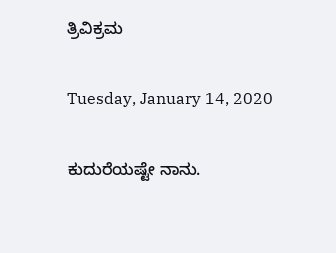ತ್ರಿವಿಕ್ರಮ

Tuesday, January 14, 2020

ಕುದುರೆಯಷ್ಟೇ ನಾನು.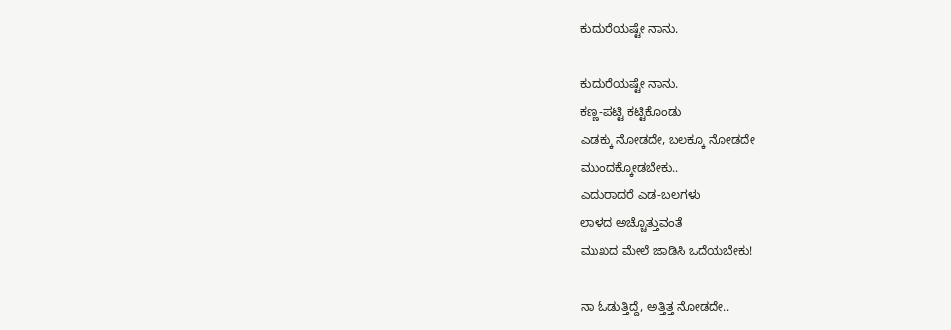ಕುದುರೆಯಷ್ಟೇ ನಾನು.

ಕುದುರೆಯಷ್ಟೇ ನಾನು.
ಕಣ್ಣ-ಪಟ್ಟಿ ಕಟ್ಟಿಕೊಂಡು
ಎಡಕ್ಕು ನೋಡದೇ, ಬಲಕ್ಕೂ ನೋಡದೇ
ಮುಂದಕ್ಕೋಡಬೇಕು..
ಎದುರಾದರೆ ಎಡ-ಬಲಗಳು
ಲಾಳದ ಅಚ್ಚೊತ್ತುವಂತೆ
ಮುಖದ ಮೇಲೆ ಜಾಡಿಸಿ ಒದೆಯಬೇಕು!

ನಾ ಓಡುತ್ತಿದ್ದೆ, ಅತ್ತಿತ್ತ ನೋಡದೇ..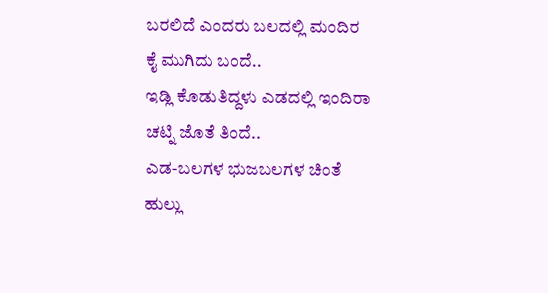ಬರಲಿದೆ ಎಂದರು ಬಲದಲ್ಲಿ ಮಂದಿರ
ಕೈ ಮುಗಿದು ಬಂದೆ..
ಇಡ್ಲಿ ಕೊಡುತಿದ್ದಳು ಎಡದಲ್ಲಿ ಇಂದಿರಾ
ಚಟ್ನಿ ಜೊತೆ ತಿಂದೆ..
ಎಡ-ಬಲಗಳ ಭುಜಬಲಗಳ ಚಿಂತೆ
ಹುಲ್ಲು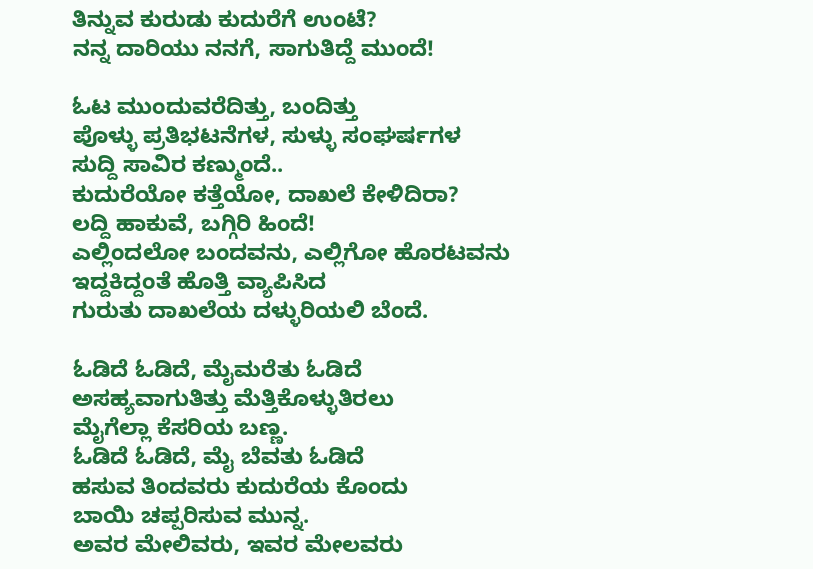ತಿನ್ನುವ ಕುರುಡು ಕುದುರೆಗೆ ಉಂಟೆ?
ನನ್ನ ದಾರಿಯು ನನಗೆ, ಸಾಗುತಿದ್ದೆ ಮುಂದೆ!

ಓಟ ಮುಂದುವರೆದಿತ್ತು, ಬಂದಿತ್ತು
ಪೊಳ್ಳು ಪ್ರತಿಭಟನೆಗಳ, ಸುಳ್ಳು ಸಂಘರ್ಷಗಳ
ಸುದ್ದಿ ಸಾವಿರ ಕಣ್ಮುಂದೆ..
ಕುದುರೆಯೋ ಕತ್ತೆಯೋ, ದಾಖಲೆ ಕೇಳಿದಿರಾ?
ಲದ್ದಿ ಹಾಕುವೆ, ಬಗ್ಗಿರಿ ಹಿಂದೆ!
ಎಲ್ಲಿಂದಲೋ ಬಂದವನು, ಎಲ್ಲಿಗೋ ಹೊರಟವನು
ಇದ್ದಕಿದ್ದಂತೆ ಹೊತ್ತಿ ವ್ಯಾಪಿಸಿದ
ಗುರುತು ದಾಖಲೆಯ ದಳ್ಳುರಿಯಲಿ ಬೆಂದೆ.

ಓಡಿದೆ ಓಡಿದೆ, ಮೈಮರೆತು ಓಡಿದೆ
ಅಸಹ್ಯವಾಗುತಿತ್ತು ಮೆತ್ತಿಕೊಳ್ಳುತಿರಲು
ಮೈಗೆಲ್ಲಾ ಕೆಸರಿಯ ಬಣ್ಣ.
ಓಡಿದೆ ಓಡಿದೆ, ಮೈ ಬೆವತು ಓಡಿದೆ
ಹಸುವ ತಿಂದವರು ಕುದುರೆಯ ಕೊಂದು
ಬಾಯಿ ಚಪ್ಪರಿಸುವ ಮುನ್ನ.
ಅವರ ಮೇಲಿವರು, ಇವರ ಮೇಲವರು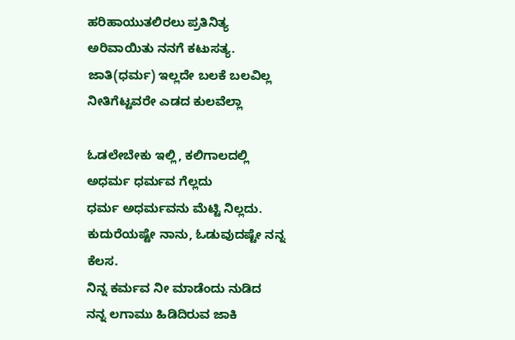ಹರಿಹಾಯುತಲಿರಲು ಪ್ರತಿನಿತ್ಯ
ಅರಿವಾಯಿತು ನನಗೆ ಕಟುಸತ್ಯ.
ಜಾತಿ(ಧರ್ಮ) ಇಲ್ಲದೇ ಬಲಕೆ ಬಲವಿಲ್ಲ
ನೀತಿಗೆಟ್ಟವರೇ ಎಡದ ಕುಲವೆಲ್ಲಾ

ಓಡಲೇಬೇಕು ಇಲ್ಲಿ, ಕಲಿಗಾಲದಲ್ಲಿ
ಅಧರ್ಮ ಧರ್ಮವ ಗೆಲ್ಲದು
ಧರ್ಮ ಅಧರ್ಮವನು ಮೆಟ್ಟಿ ನಿಲ್ಲದು.
ಕುದುರೆಯಷ್ಟೇ ನಾನು, ಓಡುವುದಷ್ಟೇ ನನ್ನ ಕೆಲಸ.
ನಿನ್ನ ಕರ್ಮವ ನೀ ಮಾಡೆಂದು ನುಡಿದ
ನನ್ನ ಲಗಾಮು ಹಿಡಿದಿರುವ ಜಾಕಿ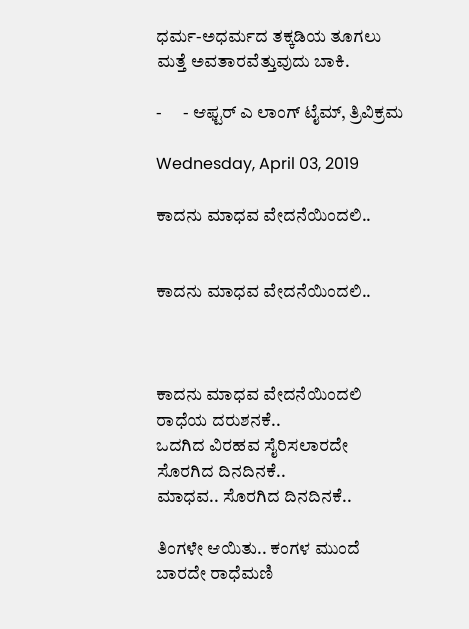ಧರ್ಮ-ಅಧರ್ಮದ ತಕ್ಕಡಿಯ ತೂಗಲು
ಮತ್ತೆ ಅವತಾರವೆತ್ತುವುದು ಬಾಕಿ.

-      - ಆಫ್ಟರ್ ಎ ಲಾಂಗ್ ಟೈಮ್, ತ್ರಿವಿಕ್ರಮ

Wednesday, April 03, 2019

ಕಾದನು ಮಾಧವ ವೇದನೆಯಿಂದಲಿ..


ಕಾದನು ಮಾಧವ ವೇದನೆಯಿಂದಲಿ..



ಕಾದನು ಮಾಧವ ವೇದನೆಯಿಂದಲಿ
ರಾಧೆಯ ದರುಶನಕೆ..
ಒದಗಿದ ವಿರಹವ ಸೈರಿಸಲಾರದೇ
ಸೊರಗಿದ ದಿನದಿನಕೆ..
ಮಾಧವ.. ಸೊರಗಿದ ದಿನದಿನಕೆ..

ತಿಂಗಳೇ ಆಯಿತು.. ಕಂಗಳ ಮುಂದೆ
ಬಾರದೇ ರಾಧೆಮಣಿ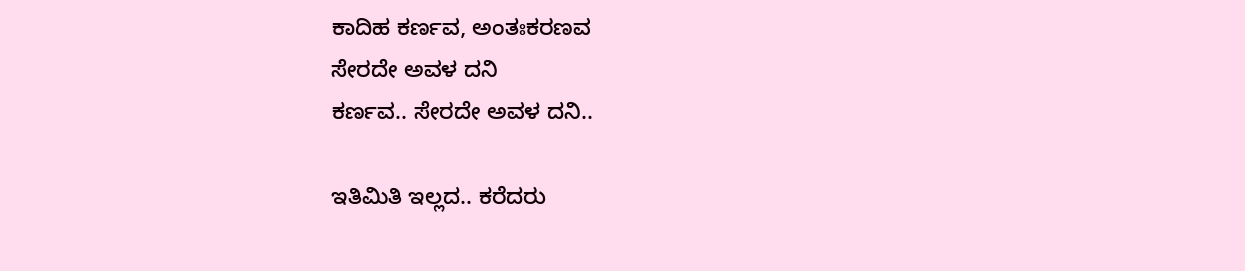ಕಾದಿಹ ಕರ್ಣವ, ಅಂತಃಕರಣವ
ಸೇರದೇ ಅವಳ ದನಿ
ಕರ್ಣವ.. ಸೇರದೇ ಅವಳ ದನಿ..

ಇತಿಮಿತಿ ಇಲ್ಲದ.. ಕರೆದರು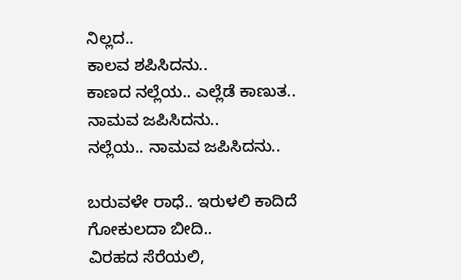ನಿಲ್ಲದ..
ಕಾಲವ ಶಪಿಸಿದನು..
ಕಾಣದ ನಲ್ಲೆಯ.. ಎಲ್ಲೆಡೆ ಕಾಣುತ..
ನಾಮವ ಜಪಿಸಿದನು..
ನಲ್ಲೆಯ.. ನಾಮವ ಜಪಿಸಿದನು..

ಬರುವಳೇ ರಾಧೆ.. ಇರುಳಲಿ ಕಾದಿದೆ
ಗೋಕುಲದಾ ಬೀದಿ..
ವಿರಹದ ಸೆರೆಯಲಿ,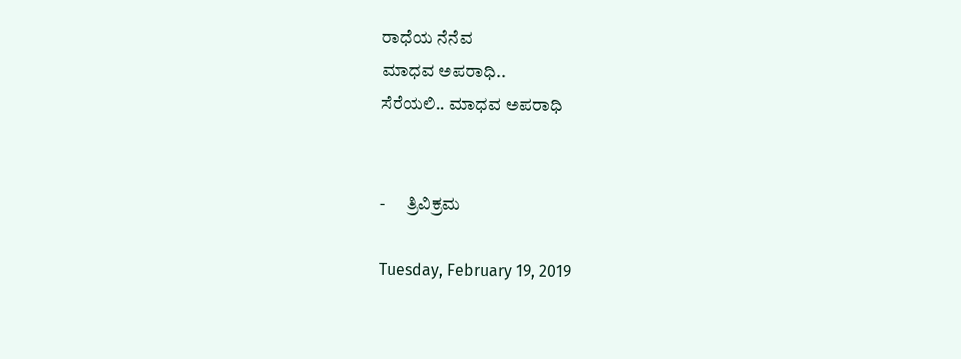ರಾಧೆಯ ನೆನೆವ
ಮಾಧವ ಅಪರಾಧಿ..
ಸೆರೆಯಲಿ.. ಮಾಧವ ಅಪರಾಧಿ


-      ತ್ರಿವಿಕ್ರಮ

Tuesday, February 19, 2019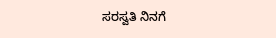ಸರಸ್ವತಿ ನಿನಗೆ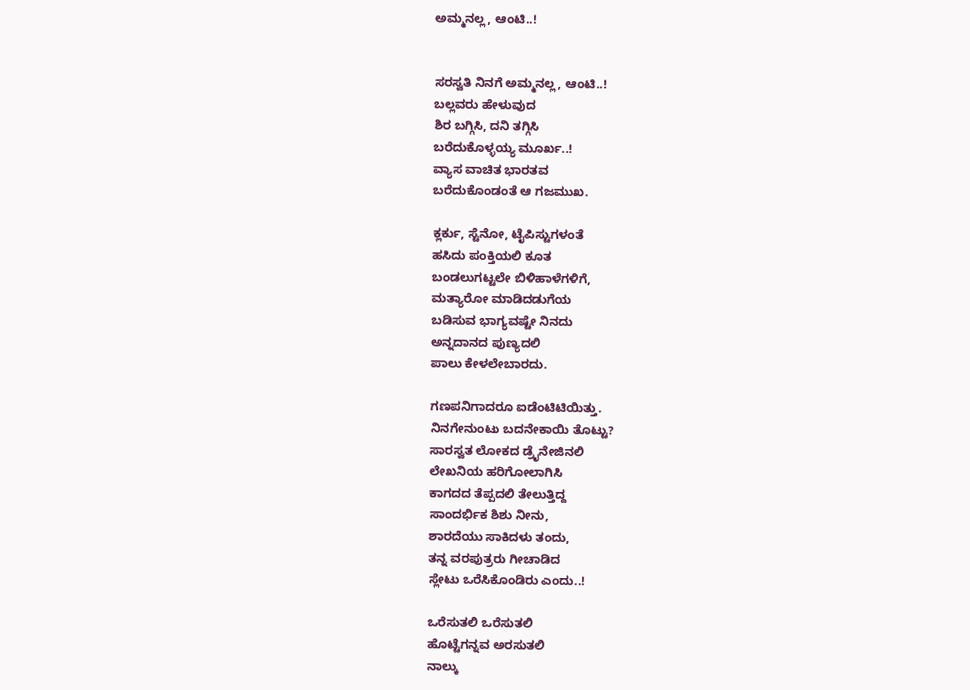ಅಮ್ಮನಲ್ಲ, ಆಂಟಿ..!


ಸರಸ್ವತಿ ನಿನಗೆ ಅಮ್ಮನಲ್ಲ, ಆಂಟಿ..!
ಬಲ್ಲವರು ಹೇಳುವುದ
ಶಿರ ಬಗ್ಗಿಸಿ, ದನಿ ತಗ್ಗಿಸಿ
ಬರೆದುಕೊಳ್ಳಯ್ಯ ಮೂರ್ಖ..!
ವ್ಯಾಸ ವಾಚಿತ ಭಾರತವ
ಬರೆದುಕೊಂಡಂತೆ ಆ ಗಜಮುಖ.

ಕ್ಲರ್ಕು, ಸ್ಟೆನೋ, ಟೈಪಿಸ್ಟುಗಳಂತೆ
ಹಸಿದು ಪಂಕ್ತಿಯಲಿ ಕೂತ
ಬಂಡಲುಗಟ್ಟಲೇ ಬಿಳಿಹಾಳೆಗಳಿಗೆ,
ಮತ್ಯಾರೋ ಮಾಡಿದಡುಗೆಯ
ಬಡಿಸುವ ಭಾಗ್ಯವಷ್ಟೇ ನಿನದು
ಅನ್ನದಾನದ ಪುಣ್ಯದಲಿ
ಪಾಲು ಕೇಳಲೇಬಾರದು.

ಗಣಪನಿಗಾದರೂ ಐಡೆಂಟಿಟಿಯಿತ್ತು.
ನಿನಗೇನುಂಟು ಬದನೇಕಾಯಿ ತೊಟ್ಟು?
ಸಾರಸ್ವತ ಲೋಕದ ಡ್ರೈನೇಜಿನಲಿ
ಲೇಖನಿಯ ಹರಿಗೋಲಾಗಿಸಿ
ಕಾಗದದ ತೆಪ್ಪದಲಿ ತೇಲುತ್ತಿದ್ದ
ಸಾಂದರ್ಭಿಕ ಶಿಶು ನೀನು,
ಶಾರದೆಯು ಸಾಕಿದಳು ತಂದು,
ತನ್ನ ವರಪುತ್ರರು ಗೀಚಾಡಿದ
ಸ್ಲೇಟು ಒರೆಸಿಕೊಂಡಿರು ಎಂದು..!

ಒರೆಸುತಲಿ ಒರೆಸುತಲಿ
ಹೊಟ್ಟೆಗನ್ನವ ಅರಸುತಲಿ
ನಾಲ್ಕು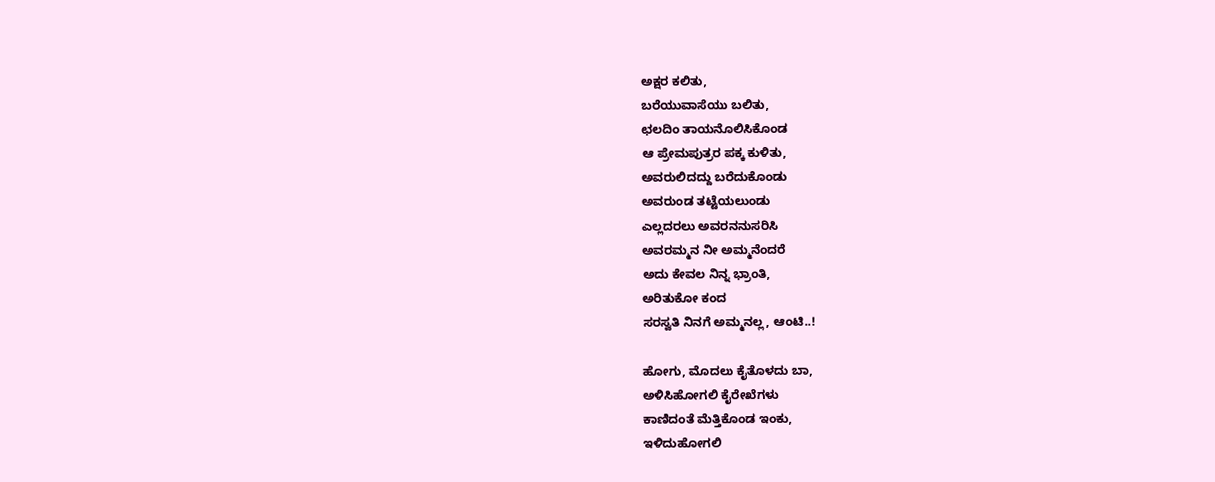ಅಕ್ಷರ ಕಲಿತು,
ಬರೆಯುವಾಸೆಯು ಬಲಿತು,
ಛಲದಿಂ ತಾಯನೊಲಿಸಿಕೊಂಡ
ಆ ಪ್ರೇಮಪುತ್ರರ ಪಕ್ಕ ಕುಳಿತು,
ಅವರುಲಿದದ್ದು ಬರೆದುಕೊಂಡು
ಅವರುಂಡ ತಟ್ಟೆಯಲುಂಡು
ಎಲ್ಲದರಲು ಅವರನನುಸರಿಸಿ
ಅವರಮ್ಮನ ನೀ ಅಮ್ಮನೆಂದರೆ
ಅದು ಕೇವಲ ನಿನ್ನ ಭ್ರಾಂತಿ,
ಅರಿತುಕೋ ಕಂದ
ಸರಸ್ವತಿ ನಿನಗೆ ಅಮ್ಮನಲ್ಲ, ಆಂಟಿ..!

ಹೋಗು, ಮೊದಲು ಕೈತೊಳದು ಬಾ,
ಅಳಿಸಿಹೋಗಲಿ ಕೈರೇಖೆಗಳು
ಕಾಣಿದಂತೆ ಮೆತ್ತಿಕೊಂಡ ಇಂಕು,
ಇಳಿದುಹೋಗಲಿ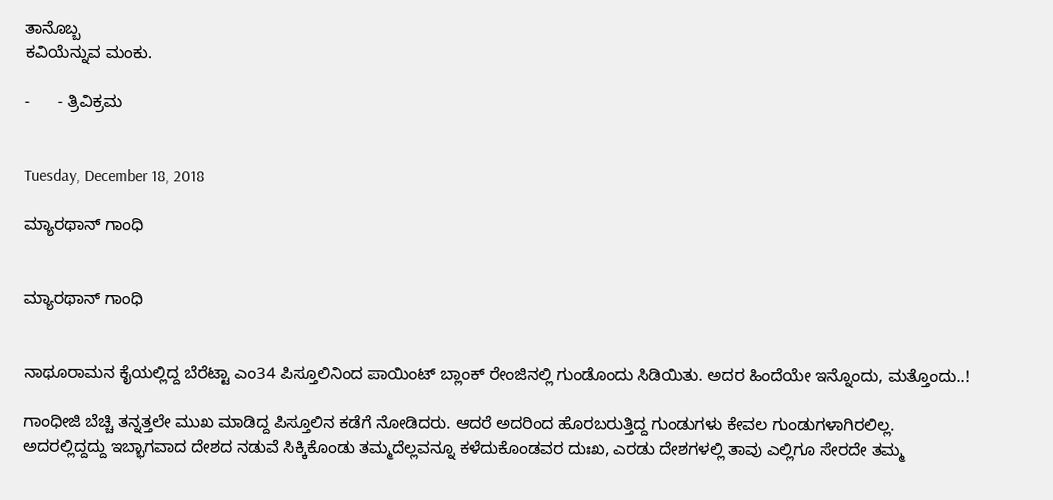ತಾನೊಬ್ಬ
ಕವಿಯೆನ್ನುವ ಮಂಕು.

-      - ತ್ರಿವಿಕ್ರಮ


Tuesday, December 18, 2018

ಮ್ಯಾರಥಾನ್ ಗಾಂಧಿ


ಮ್ಯಾರಥಾನ್ ಗಾಂಧಿ


ನಾಥೂರಾಮನ ಕೈಯಲ್ಲಿದ್ದ ಬೆರೆಟ್ಟಾ ಎಂ34 ಪಿಸ್ತೂಲಿನಿಂದ ಪಾಯಿಂಟ್ ಬ್ಲಾಂಕ್ ರೇಂಜಿನಲ್ಲಿ ಗುಂಡೊಂದು ಸಿಡಿಯಿತು. ಅದರ ಹಿಂದೆಯೇ ಇನ್ನೊಂದು, ಮತ್ತೊಂದು..!

ಗಾಂಧೀಜಿ ಬೆಚ್ಚಿ ತನ್ನತ್ತಲೇ ಮುಖ ಮಾಡಿದ್ದ ಪಿಸ್ತೂಲಿನ ಕಡೆಗೆ ನೋಡಿದರು. ಆದರೆ ಅದರಿಂದ ಹೊರಬರುತ್ತಿದ್ದ ಗುಂಡುಗಳು ಕೇವಲ ಗುಂಡುಗಳಾಗಿರಲಿಲ್ಲ. ಅದರಲ್ಲಿದ್ದದ್ದು ಇಬ್ಭಾಗವಾದ ದೇಶದ ನಡುವೆ ಸಿಕ್ಕಿಕೊಂಡು ತಮ್ಮದೆಲ್ಲವನ್ನೂ ಕಳೆದುಕೊಂಡವರ ದುಃಖ, ಎರಡು ದೇಶಗಳಲ್ಲಿ ತಾವು ಎಲ್ಲಿಗೂ ಸೇರದೇ ತಮ್ಮ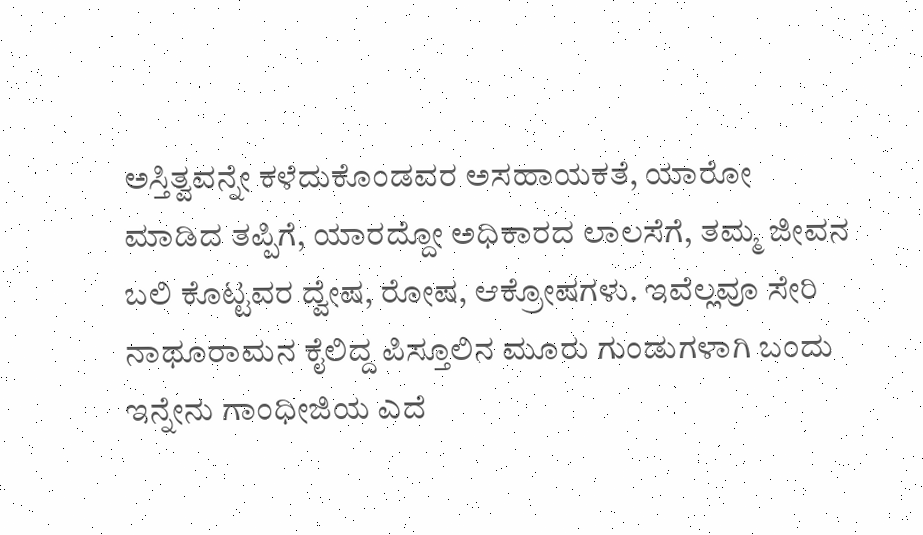ಅಸ್ತಿತ್ವವನ್ನೇ ಕಳೆದುಕೊಂಡವರ ಅಸಹಾಯಕತೆ, ಯಾರೋ ಮಾಡಿದ ತಪ್ಪಿಗೆ, ಯಾರದ್ದೋ ಅಧಿಕಾರದ ಲಾಲಸೆಗೆ, ತಮ್ಮ ಜೀವನ ಬಲಿ ಕೊಟ್ಟವರ ದ್ವೇಷ, ರೋಷ, ಆಕ್ರೋಷಗಳು. ಇವೆಲ್ಲವೂ ಸೇರಿ ನಾಥೂರಾಮನ ಕೈಲಿದ್ದ ಪಿಸ್ತೂಲಿನ ಮೂರು ಗುಂಡುಗಳಾಗಿ ಬಂದು ಇನ್ನೇನು ಗಾಂಧೀಜಿಯ ಎದೆ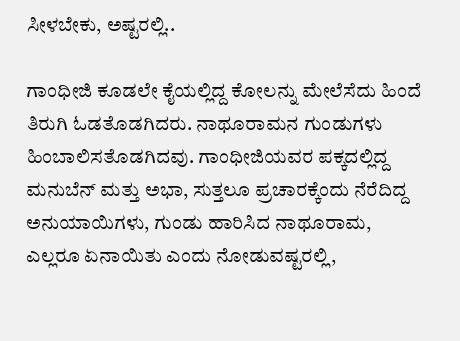ಸೀಳಬೇಕು, ಅಷ್ಟರಲ್ಲಿ..

ಗಾಂಧೀಜಿ ಕೂಡಲೇ ಕೈಯಲ್ಲಿದ್ದ ಕೋಲನ್ನು ಮೇಲೆಸೆದು ಹಿಂದೆ ತಿರುಗಿ ಓಡತೊಡಗಿದರು. ನಾಥೂರಾಮನ ಗುಂಡುಗಳು ಹಿಂಬಾಲಿಸತೊಡಗಿದವು. ಗಾಂಧೀಜಿಯವರ ಪಕ್ಕದಲ್ಲಿದ್ದ ಮನುಬೆನ್ ಮತ್ತು ಅಭಾ, ಸುತ್ತಲೂ ಪ್ರಚಾರಕ್ಕೆಂದು ನೆರೆದಿದ್ದ ಅನುಯಾಯಿಗಳು, ಗುಂಡು ಹಾರಿಸಿದ ನಾಥೂರಾಮ, ಎಲ್ಲರೂ ಏನಾಯಿತು ಎಂದು ನೋಡುವಷ್ಟರಲ್ಲಿ,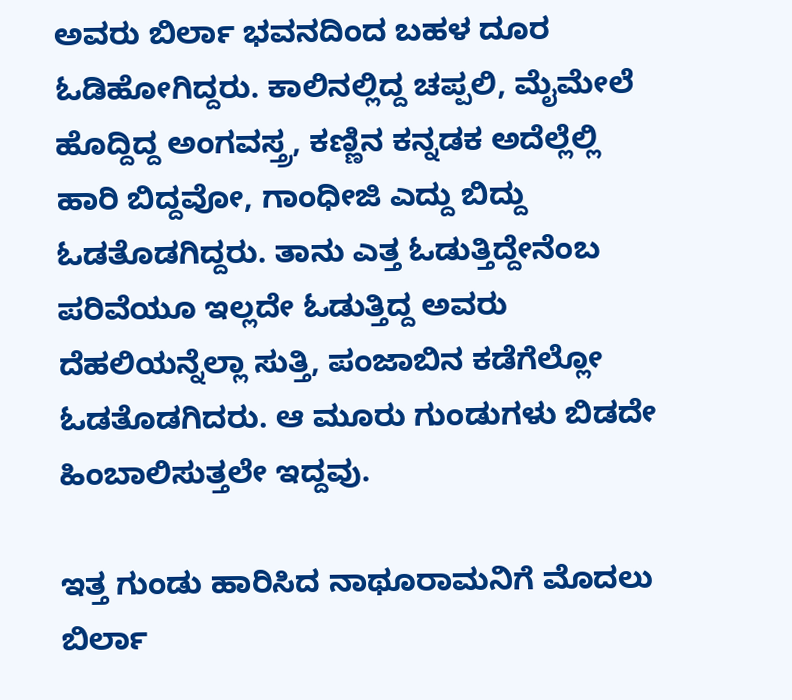ಅವರು ಬಿರ್ಲಾ ಭವನದಿಂದ ಬಹಳ ದೂರ ಓಡಿಹೋಗಿದ್ದರು. ಕಾಲಿನಲ್ಲಿದ್ದ ಚಪ್ಪಲಿ, ಮೈಮೇಲೆ ಹೊದ್ದಿದ್ದ ಅಂಗವಸ್ತ್ರ, ಕಣ್ಣಿನ ಕನ್ನಡಕ ಅದೆಲ್ಲೆಲ್ಲಿ ಹಾರಿ ಬಿದ್ದವೋ, ಗಾಂಧೀಜಿ ಎದ್ದು ಬಿದ್ದು ಓಡತೊಡಗಿದ್ದರು. ತಾನು ಎತ್ತ ಓಡುತ್ತಿದ್ದೇನೆಂಬ ಪರಿವೆಯೂ ಇಲ್ಲದೇ ಓಡುತ್ತಿದ್ದ ಅವರು ದೆಹಲಿಯನ್ನೆಲ್ಲಾ ಸುತ್ತಿ, ಪಂಜಾಬಿನ ಕಡೆಗೆಲ್ಲೋ ಓಡತೊಡಗಿದರು. ಆ ಮೂರು ಗುಂಡುಗಳು ಬಿಡದೇ ಹಿಂಬಾಲಿಸುತ್ತಲೇ ಇದ್ದವು.

ಇತ್ತ ಗುಂಡು ಹಾರಿಸಿದ ನಾಥೂರಾಮನಿಗೆ ಮೊದಲು ಬಿರ್ಲಾ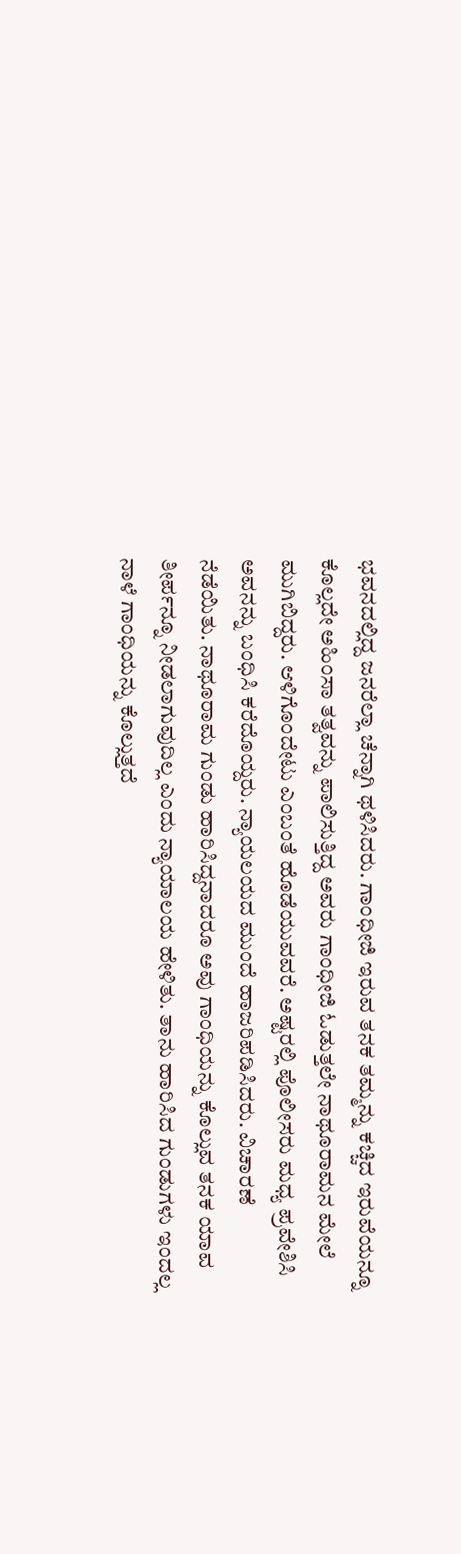ಭವನದಲ್ಲಿದ್ದ ಜನರೆಲ್ಲಾ ಚೆನ್ನಾಗಿ ಥಳಿಸಿದರು. ಗಾಂಧೀಜಿ ಇರುವ ತನಕ ತಮ್ಮನ್ನು ಕಚ್ಚಿದ ಇರುವೆಯನ್ನೂ ಕೊಲ್ಲದೇ ಅಹಿಂಸಾ ತತ್ವವನ್ನು ಪಾಲಿಸುತ್ತಿದ್ದ ಅವರು ಗಾಂಧೀಜಿ ಓಡುತ್ತಲೇ ನಾಥೂರಾಮನ ಮೇಲೆ ಮುಗಿಬಿದ್ದರು. ಆಳಿಗೊಂದೇಟು ಎಂಬಂತೆ ಹೊಡೆಯುವವರೆ. ಅಷ್ಟರಲ್ಲಿ ಪೊಲೀಸರು ಮಧ್ಯ ಪ್ರವೇಶಿಸಿ ಅವನನ್ನು ಬಂಧಿಸಿ ಕರೆದೊಯ್ದರು. ನ್ಯಾಯಲಯದ ಮುಂದೆ ಹಾಜರಿಪಡಿಸಿದರು. ವಿಚಾರಣೆ ನೆಡೆಯಿತು. ನಾಥೂರಾಮ ಗುಂಡು ಹಾರಿಸಿದ್ದನಾದರೂ ಅವು ಗಾಂಧಿಯನ್ನು ಕೊಲ್ಲುವ ತನಕ ಯಾವ ತೀರ್ಪನ್ನೂ ನೀಡಲಾಗುವುದಿಲ್ಲ ಎಂದು ನ್ಯಾಯಾಲಯ ಹೇಳಿತು. ತಾನು ಹಾರಿಸಿದ ಗುಂಡುಗಳು ಇಂದಲ್ಲ ನಾಳೆ ಗಾಂಧಿಯನ್ನು ಕೊಲ್ಲುತ್ತದೆ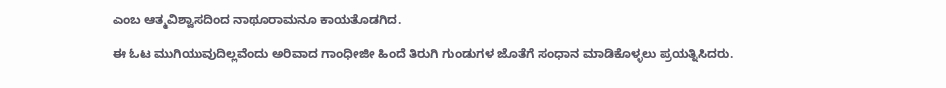ಎಂಬ ಆತ್ಮವಿಶ್ವಾಸದಿಂದ ನಾಥೂರಾಮನೂ ಕಾಯತೊಡಗಿದ.

ಈ ಓಟ ಮುಗಿಯುವುದಿಲ್ಲವೆಂದು ಅರಿವಾದ ಗಾಂಧೀಜೀ ಹಿಂದೆ ತಿರುಗಿ ಗುಂಡುಗಳ ಜೊತೆಗೆ ಸಂಧಾನ ಮಾಡಿಕೊಳ್ಳಲು ಪ್ರಯತ್ನಿಸಿದರು.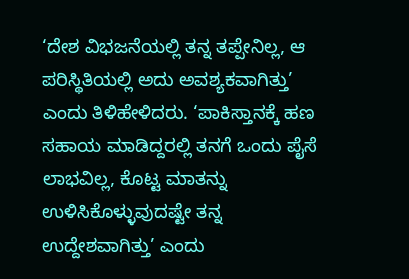‘ದೇಶ ವಿಭಜನೆಯಲ್ಲಿ ತನ್ನ ತಪ್ಪೇನಿಲ್ಲ, ಆ ಪರಿಸ್ಥಿತಿಯಲ್ಲಿ ಅದು ಅವಶ್ಯಕವಾಗಿತ್ತು’ ಎಂದು ತಿಳಿಹೇಳಿದರು. ‘ಪಾಕಿಸ್ತಾನಕ್ಕೆ ಹಣ ಸಹಾಯ ಮಾಡಿದ್ದರಲ್ಲಿ ತನಗೆ ಒಂದು ಪೈಸೆ ಲಾಭವಿಲ್ಲ, ಕೊಟ್ಟ ಮಾತನ್ನು ಉಳಿಸಿಕೊಳ್ಳುವುದಷ್ಟೇ ತನ್ನ ಉದ್ದೇಶವಾಗಿತ್ತು’ ಎಂದು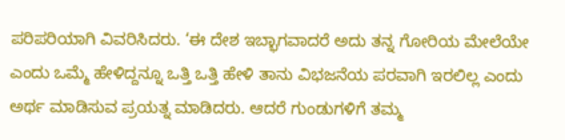ಪರಿಪರಿಯಾಗಿ ವಿವರಿಸಿದರು. ‘ಈ ದೇಶ ಇಬ್ಭಾಗವಾದರೆ ಅದು ತನ್ನ ಗೋರಿಯ ಮೇಲೆಯೇ ಎಂದು ಒಮ್ಮೆ ಹೇಳಿದ್ದನ್ನೂ ಒತ್ತಿ ಒತ್ತಿ ಹೇಳಿ ತಾನು ವಿಭಜನೆಯ ಪರವಾಗಿ ಇರಲಿಲ್ಲ ಎಂದು ಅರ್ಥ ಮಾಡಿಸುವ ಪ್ರಯತ್ನ ಮಾಡಿದರು. ಆದರೆ ಗುಂಡುಗಳಿಗೆ ತಮ್ಮ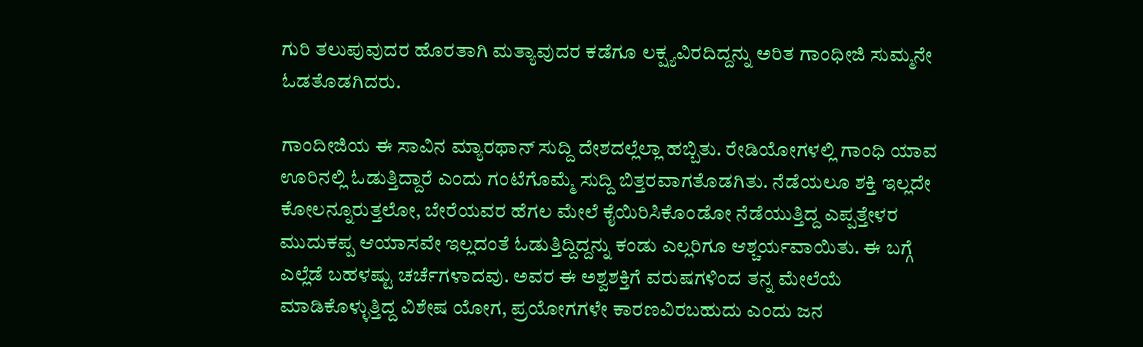ಗುರಿ ತಲುಪುವುದರ ಹೊರತಾಗಿ ಮತ್ಯಾವುದರ ಕಡೆಗೂ ಲಕ್ಷ್ಯವಿರದಿದ್ದನ್ನು ಅರಿತ ಗಾಂಧೀಜಿ ಸುಮ್ಮನೇ ಓಡತೊಡಗಿದರು.

ಗಾಂದೀಜಿಯ ಈ ಸಾವಿನ ಮ್ಯಾರಥಾನ್ ಸುದ್ದಿ ದೇಶದಲ್ಲೆಲ್ಲಾ ಹಬ್ಬಿತು. ರೇಡಿಯೋಗಳಲ್ಲಿ ಗಾಂಧಿ ಯಾವ ಊರಿನಲ್ಲಿ ಓಡುತ್ತಿದ್ದಾರೆ ಎಂದು ಗಂಟೆಗೊಮ್ಮೆ ಸುದ್ದಿ ಬಿತ್ತರವಾಗತೊಡಗಿತು. ನೆಡೆಯಲೂ ಶಕ್ತಿ ಇಲ್ಲದೇ ಕೋಲನ್ನೂರುತ್ತಲೋ, ಬೇರೆಯವರ ಹೆಗಲ ಮೇಲೆ ಕೈಯಿರಿಸಿಕೊಂಡೋ ನೆಡೆಯುತ್ತಿದ್ದ ಎಪ್ಪತ್ತೇಳರ ಮುದುಕಪ್ಪ ಆಯಾಸವೇ ಇಲ್ಲದಂತೆ ಓಡುತ್ತಿದ್ದಿದ್ದನ್ನು ಕಂಡು ಎಲ್ಲರಿಗೂ ಆಶ್ಚರ್ಯವಾಯಿತು. ಈ ಬಗ್ಗೆ ಎಲ್ಲೆಡೆ ಬಹಳಷ್ಟು ಚರ್ಚೆಗಳಾದವು. ಅವರ ಈ ಅಶ್ವಶಕ್ತಿಗೆ ವರುಷಗಳಿಂದ ತನ್ನ ಮೇಲೆಯೆ ಮಾಡಿಕೊಳ್ಳುತ್ತಿದ್ದ ವಿಶೇಷ ಯೋಗ, ಪ್ರಯೋಗಗಳೇ ಕಾರಣವಿರಬಹುದು ಎಂದು ಜನ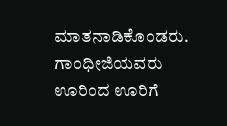ಮಾತನಾಡಿಕೊಂಡರು. ಗಾಂಧೀಜಿಯವರು ಊರಿಂದ ಊರಿಗೆ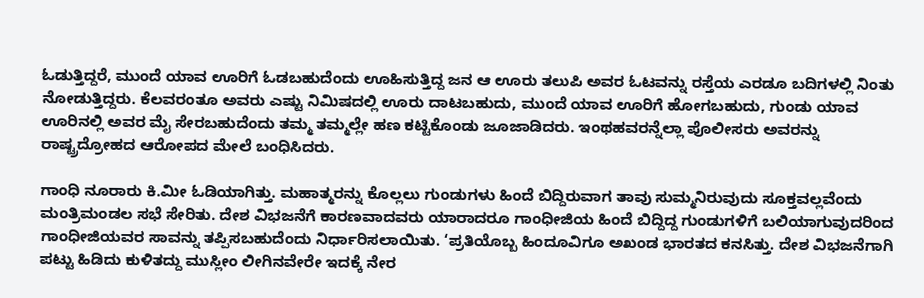ಓಡುತ್ತಿದ್ದರೆ, ಮುಂದೆ ಯಾವ ಊರಿಗೆ ಓಡಬಹುದೆಂದು ಊಹಿಸುತ್ತಿದ್ದ ಜನ ಆ ಊರು ತಲುಪಿ ಅವರ ಓಟವನ್ನು ರಸ್ತೆಯ ಎರಡೂ ಬದಿಗಳಲ್ಲಿ ನಿಂತು ನೋಡುತ್ತಿದ್ದರು. ಕೆಲವರಂತೂ ಅವರು ಎಷ್ಟು ನಿಮಿಷದಲ್ಲಿ ಊರು ದಾಟಬಹುದು, ಮುಂದೆ ಯಾವ ಊರಿಗೆ ಹೋಗಬಹುದು, ಗುಂಡು ಯಾವ ಊರಿನಲ್ಲಿ ಅವರ ಮೈ ಸೇರಬಹುದೆಂದು ತಮ್ಮ ತಮ್ಮಲ್ಲೇ ಹಣ ಕಟ್ಟಿಕೊಂಡು ಜೂಜಾಡಿದರು. ಇಂಥಹವರನ್ನೆಲ್ಲಾ ಪೊಲೀಸರು ಅವರನ್ನು ರಾಷ್ಟ್ರದ್ರೋಹದ ಆರೋಪದ ಮೇಲೆ ಬಂಧಿಸಿದರು.

ಗಾಂಧಿ ನೂರಾರು ಕಿ.ಮೀ ಓಡಿಯಾಗಿತ್ತು. ಮಹಾತ್ಮರನ್ನು ಕೊಲ್ಲಲು ಗುಂಡುಗಳು ಹಿಂದೆ ಬಿದ್ದಿರುವಾಗ ತಾವು ಸುಮ್ಮನಿರುವುದು ಸೂಕ್ತವಲ್ಲವೆಂದು ಮಂತ್ರಿಮಂಡಲ ಸಭೆ ಸೇರಿತು. ದೇಶ ವಿಭಜನೆಗೆ ಕಾರಣವಾದವರು ಯಾರಾದರೂ ಗಾಂಧೀಜಿಯ ಹಿಂದೆ ಬಿದ್ದಿದ್ದ ಗುಂಡುಗಳಿಗೆ ಬಲಿಯಾಗುವುದರಿಂದ ಗಾಂಧೀಜಿಯವರ ಸಾವನ್ನು ತಪ್ಪಿಸಬಹುದೆಂದು ನಿರ್ಧಾರಿಸಲಾಯಿತು. ‘ಪ್ರತಿಯೊಬ್ಬ ಹಿಂದೂವಿಗೂ ಅಖಂಡ ಭಾರತದ ಕನಸಿತ್ತು. ದೇಶ ವಿಭಜನೆಗಾಗಿ ಪಟ್ಟು ಹಿಡಿದು ಕುಳಿತದ್ದು ಮುಸ್ಲೀಂ ಲೀಗಿನವೇರೇ ಇದಕ್ಕೆ ನೇರ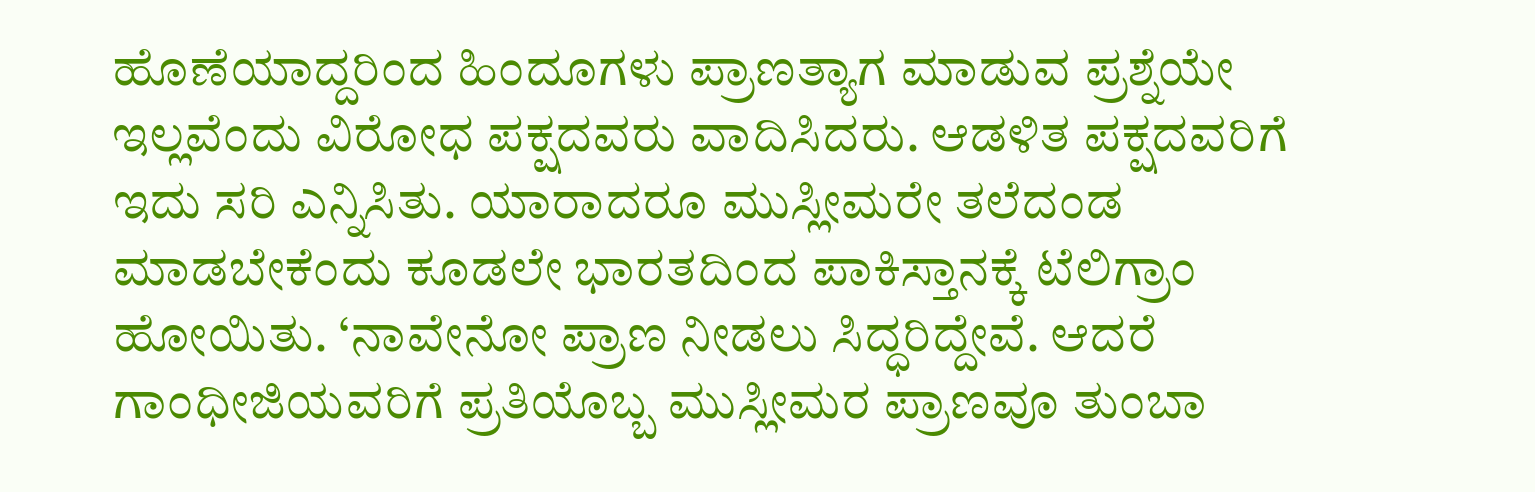ಹೊಣೆಯಾದ್ದರಿಂದ ಹಿಂದೂಗಳು ಪ್ರಾಣತ್ಯಾಗ ಮಾಡುವ ಪ್ರಶ್ನೆಯೇ ಇಲ್ಲವೆಂದು ವಿರೋಧ ಪಕ್ಷದವರು ವಾದಿಸಿದರು. ಆಡಳಿತ ಪಕ್ಷದವರಿಗೆ ಇದು ಸರಿ ಎನ್ನಿಸಿತು. ಯಾರಾದರೂ ಮುಸ್ಲೀಮರೇ ತಲೆದಂಡ ಮಾಡಬೇಕೆಂದು ಕೂಡಲೇ ಭಾರತದಿಂದ ಪಾಕಿಸ್ತಾನಕ್ಕೆ ಟೆಲಿಗ್ರಾಂ ಹೋಯಿತು. ‘ನಾವೇನೋ ಪ್ರಾಣ ನೀಡಲು ಸಿದ್ಧರಿದ್ದೇವೆ. ಆದರೆ ಗಾಂಧೀಜಿಯವರಿಗೆ ಪ್ರತಿಯೊಬ್ಬ ಮುಸ್ಲೀಮರ ಪ್ರಾಣವೂ ತುಂಬಾ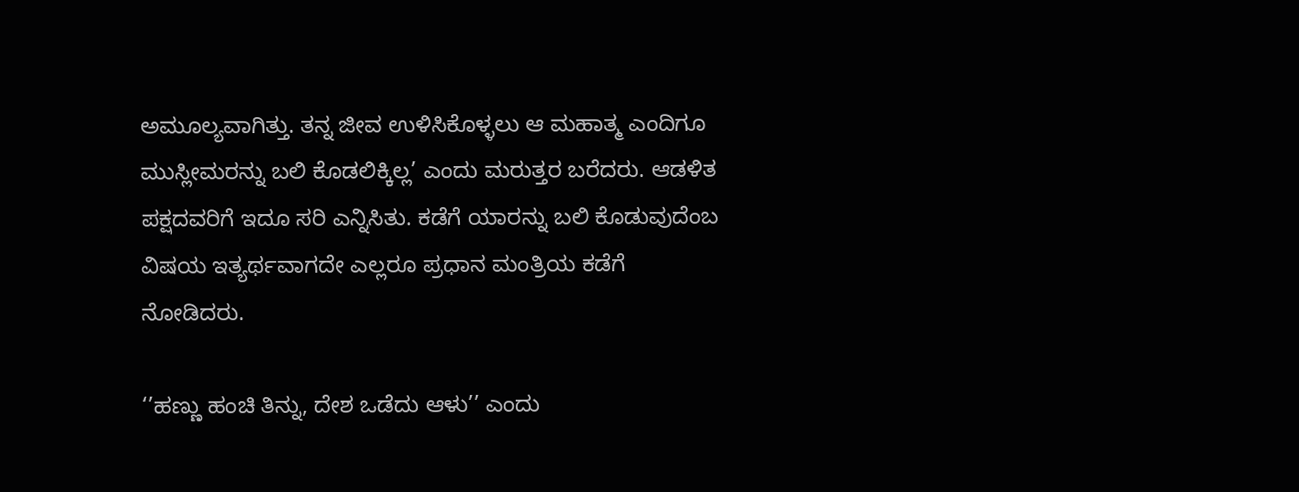ಅಮೂಲ್ಯವಾಗಿತ್ತು. ತನ್ನ ಜೀವ ಉಳಿಸಿಕೊಳ್ಳಲು ಆ ಮಹಾತ್ಮ ಎಂದಿಗೂ ಮುಸ್ಲೀಮರನ್ನು ಬಲಿ ಕೊಡಲಿಕ್ಕಿಲ್ಲ’ ಎಂದು ಮರುತ್ತರ ಬರೆದರು. ಆಡಳಿತ ಪಕ್ಷದವರಿಗೆ ಇದೂ ಸರಿ ಎನ್ನಿಸಿತು. ಕಡೆಗೆ ಯಾರನ್ನು ಬಲಿ ಕೊಡುವುದೆಂಬ ವಿಷಯ ಇತ್ಯರ್ಥವಾಗದೇ ಎಲ್ಲರೂ ಪ್ರಧಾನ ಮಂತ್ರಿಯ ಕಡೆಗೆ ನೋಡಿದರು.

‘’ಹಣ್ಣು ಹಂಚಿ ತಿನ್ನು, ದೇಶ ಒಡೆದು ಆಳು’’ ಎಂದು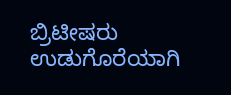ಬ್ರಿಟೀಷರು ಉಡುಗೊರೆಯಾಗಿ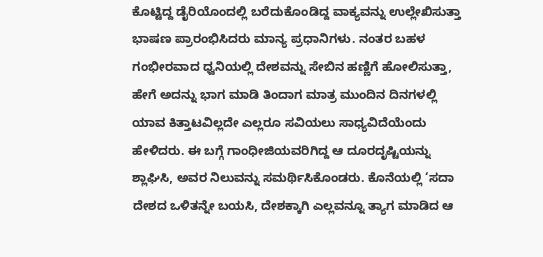ಕೊಟ್ಟಿದ್ದ ಡೈರಿಯೊಂದಲ್ಲಿ ಬರೆದುಕೊಂಡಿದ್ದ ವಾಕ್ಯವನ್ನು ಉಲ್ಲೇಖಿಸುತ್ತಾ ಭಾಷಣ ಪ್ರಾರಂಭಿಸಿದರು ಮಾನ್ಯ ಪ್ರಧಾನಿಗಳು. ನಂತರ ಬಹಳ ಗಂಭೀರವಾದ ಧ್ವನಿಯಲ್ಲಿ ದೇಶವನ್ನು ಸೇಬಿನ ಹಣ್ಣಿಗೆ ಹೋಲಿಸುತ್ತಾ, ಹೇಗೆ ಅದನ್ನು ಭಾಗ ಮಾಡಿ ತಿಂದಾಗ ಮಾತ್ರ ಮುಂದಿನ ದಿನಗಳಲ್ಲಿ ಯಾವ ಕಿತ್ತಾಟವಿಲ್ಲದೇ ಎಲ್ಲರೂ ಸವಿಯಲು ಸಾಧ್ಯವಿದೆಯೆಂದು ಹೇಳಿದರು. ಈ ಬಗ್ಗೆ ಗಾಂಧೀಜಿಯವರಿಗಿದ್ದ ಆ ದೂರದೃಷ್ಟಿಯನ್ನು ಶ್ಲಾಘಿಸಿ, ಅವರ ನಿಲುವನ್ನು ಸಮರ್ಥಿಸಿಕೊಂಡರು. ಕೊನೆಯಲ್ಲಿ ‘ಸದಾ ದೇಶದ ಒಳಿತನ್ನೇ ಬಯಸಿ, ದೇಶಕ್ಕಾಗಿ ಎಲ್ಲವನ್ನೂ ತ್ಯಾಗ ಮಾಡಿದ ಆ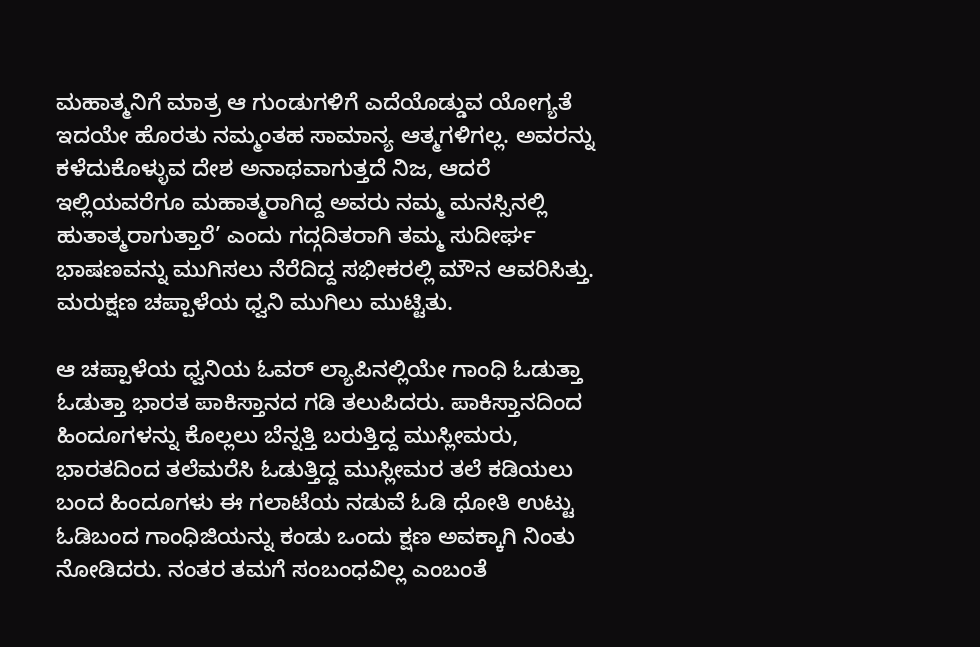ಮಹಾತ್ಮನಿಗೆ ಮಾತ್ರ ಆ ಗುಂಡುಗಳಿಗೆ ಎದೆಯೊಡ್ಡುವ ಯೋಗ್ಯತೆ ಇದಯೇ ಹೊರತು ನಮ್ಮಂತಹ ಸಾಮಾನ್ಯ ಆತ್ಮಗಳಿಗಲ್ಲ. ಅವರನ್ನು ಕಳೆದುಕೊಳ್ಳುವ ದೇಶ ಅನಾಥವಾಗುತ್ತದೆ ನಿಜ, ಆದರೆ ಇಲ್ಲಿಯವರೆಗೂ ಮಹಾತ್ಮರಾಗಿದ್ದ ಅವರು ನಮ್ಮ ಮನಸ್ಸಿನಲ್ಲಿ ಹುತಾತ್ಮರಾಗುತ್ತಾರೆ’ ಎಂದು ಗದ್ಗದಿತರಾಗಿ ತಮ್ಮ ಸುದೀರ್ಘ ಭಾಷಣವನ್ನು ಮುಗಿಸಲು ನೆರೆದಿದ್ದ ಸಭೀಕರಲ್ಲಿ ಮೌನ ಆವರಿಸಿತ್ತು. ಮರುಕ್ಷಣ ಚಪ್ಪಾಳೆಯ ಧ್ವನಿ ಮುಗಿಲು ಮುಟ್ಟಿತು.

ಆ ಚಪ್ಪಾಳೆಯ ಧ್ವನಿಯ ಓವರ್ ಲ್ಯಾಪಿನಲ್ಲಿಯೇ ಗಾಂಧಿ ಓಡುತ್ತಾ ಓಡುತ್ತಾ ಭಾರತ ಪಾಕಿಸ್ತಾನದ ಗಡಿ ತಲುಪಿದರು. ಪಾಕಿಸ್ತಾನದಿಂದ ಹಿಂದೂಗಳನ್ನು ಕೊಲ್ಲಲು ಬೆನ್ನತ್ತಿ ಬರುತ್ತಿದ್ದ ಮುಸ್ಲೀಮರು, ಭಾರತದಿಂದ ತಲೆಮರೆಸಿ ಓಡುತ್ತಿದ್ದ ಮುಸ್ಲೀಮರ ತಲೆ ಕಡಿಯಲು ಬಂದ ಹಿಂದೂಗಳು ಈ ಗಲಾಟೆಯ ನಡುವೆ ಓಡಿ ಧೋತಿ ಉಟ್ಟು ಓಡಿಬಂದ ಗಾಂಧಿಜಿಯನ್ನು ಕಂಡು ಒಂದು ಕ್ಷಣ ಅವಕ್ಕಾಗಿ ನಿಂತು ನೋಡಿದರು. ನಂತರ ತಮಗೆ ಸಂಬಂಧವಿಲ್ಲ ಎಂಬಂತೆ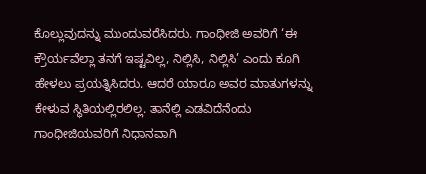ಕೊಲ್ಲುವುದನ್ನು ಮುಂದುವರೆಸಿದರು. ಗಾಂಧೀಜಿ ಅವರಿಗೆ ‘ಈ ಕ್ರೌರ್ಯವೆಲ್ಲಾ ತನಗೆ ಇಷ್ಟವಿಲ್ಲ, ನಿಲ್ಲಿಸಿ, ನಿಲ್ಲಿಸಿ’ ಎಂದು ಕೂಗಿ ಹೇಳಲು ಪ್ರಯತ್ನಿಸಿದರು. ಆದರೆ ಯಾರೂ ಅವರ ಮಾತುಗಳನ್ನು ಕೇಳುವ ಸ್ಥಿತಿಯಲ್ಲಿರಲಿಲ್ಲ. ತಾನೆಲ್ಲಿ ಎಡವಿದೆನೆಂದು ಗಾಂಧೀಜಿಯವರಿಗೆ ನಿಧಾನವಾಗಿ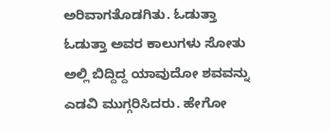ಅರಿವಾಗತೊಡಗಿತು. ಓಡುತ್ತಾ ಓಡುತ್ತಾ ಅವರ ಕಾಲುಗಳು ಸೋತು ಅಲ್ಲಿ ಬಿದ್ದಿದ್ದ ಯಾವುದೋ ಶವವನ್ನು ಎಡವಿ ಮುಗ್ಗರಿಸಿದರು. ಹೇಗೋ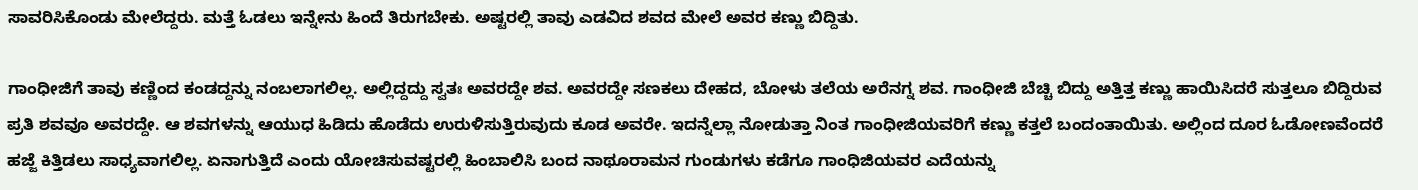ಸಾವರಿಸಿಕೊಂಡು ಮೇಲೆದ್ದರು. ಮತ್ತೆ ಓಡಲು ಇನ್ನೇನು ಹಿಂದೆ ತಿರುಗಬೇಕು. ಅಷ್ಟರಲ್ಲಿ ತಾವು ಎಡವಿದ ಶವದ ಮೇಲೆ ಅವರ ಕಣ್ಣು ಬಿದ್ದಿತು.

ಗಾಂಧೀಜಿಗೆ ತಾವು ಕಣ್ಣಿಂದ ಕಂಡದ್ದನ್ನು ನಂಬಲಾಗಲಿಲ್ಲ. ಅಲ್ಲಿದ್ದದ್ದು ಸ್ವತಃ ಅವರದ್ದೇ ಶವ. ಅವರದ್ದೇ ಸಣಕಲು ದೇಹದ, ಬೋಳು ತಲೆಯ ಅರೆನಗ್ನ ಶವ. ಗಾಂಧೀಜಿ ಬೆಚ್ಚಿ ಬಿದ್ದು ಅತ್ತಿತ್ತ ಕಣ್ಣು ಹಾಯಿಸಿದರೆ ಸುತ್ತಲೂ ಬಿದ್ದಿರುವ ಪ್ರತಿ ಶವವೂ ಅವರದ್ದೇ. ಆ ಶವಗಳನ್ನು ಆಯುಧ ಹಿಡಿದು ಹೊಡೆದು ಉರುಳಿಸುತ್ತಿರುವುದು ಕೂಡ ಅವರೇ. ಇದನ್ನೆಲ್ಲಾ ನೋಡುತ್ತಾ ನಿಂತ ಗಾಂಧೀಜಿಯವರಿಗೆ ಕಣ್ಣು ಕತ್ತಲೆ ಬಂದಂತಾಯಿತು. ಅಲ್ಲಿಂದ ದೂರ ಓಡೋಣವೆಂದರೆ ಹಜ್ಜೆ ಕಿತ್ತಿಡಲು ಸಾಧ್ಯವಾಗಲಿಲ್ಲ. ಏನಾಗುತ್ತಿದೆ ಎಂದು ಯೋಚಿಸುವಷ್ಟರಲ್ಲಿ ಹಿಂಬಾಲಿಸಿ ಬಂದ ನಾಥೂರಾಮನ ಗುಂಡುಗಳು ಕಡೆಗೂ ಗಾಂಧಿಜಿಯವರ ಎದೆಯನ್ನು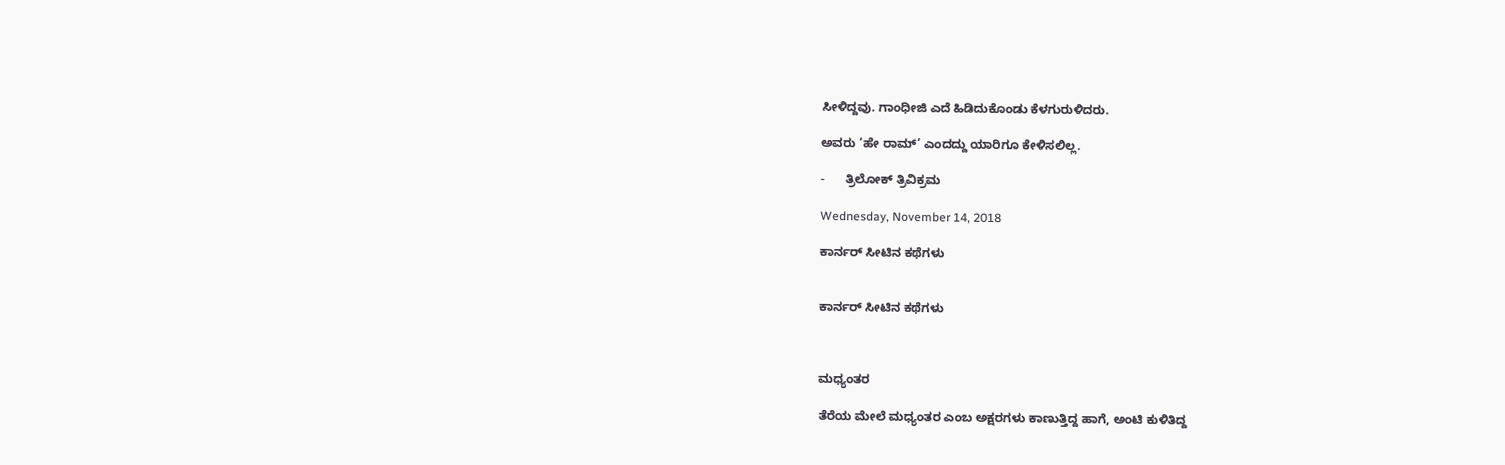ಸೀಳಿದ್ದವು. ಗಾಂಧೀಜಿ ಎದೆ ಹಿಡಿದುಕೊಂಡು ಕೆಳಗುರುಳಿದರು.

ಅವರು ‘ಹೇ ರಾಮ್’ ಎಂದದ್ದು ಯಾರಿಗೂ ಕೇಳಿಸಲಿಲ್ಲ.

-      ತ್ರಿಲೋಕ್ ತ್ರಿವಿಕ್ರಮ

Wednesday, November 14, 2018

ಕಾರ್ನರ್ ಸೀಟಿನ ಕಥೆಗಳು


ಕಾರ್ನರ್ ಸೀಟಿನ ಕಥೆಗಳು



ಮಧ್ಯಂತರ

ತೆರೆಯ ಮೇಲೆ ಮಧ್ಯಂತರ ಎಂಬ ಅಕ್ಷರಗಳು ಕಾಣುತ್ತಿದ್ದ ಹಾಗೆ, ಅಂಟಿ ಕುಳಿತಿದ್ದ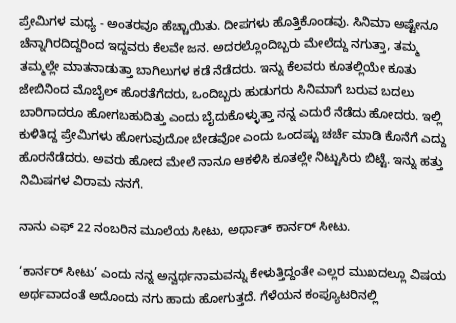ಪ್ರೇಮಿಗಳ ಮಧ್ಯ - ಅಂತರವೂ ಹೆಚ್ಚಾಯಿತು. ದೀಪಗಳು ಹೊತ್ತಿಕೊಂಡವು. ಸಿನಿಮಾ ಅಷ್ಟೇನೂ ಚೆನ್ನಾಗಿರದಿದ್ದರಿಂದ ಇದ್ದವರು ಕೆಲವೇ ಜನ. ಅದರಲ್ಲೊಂದಿಬ್ಬರು ಮೇಲೆದ್ದು ನಗುತ್ತಾ, ತಮ್ಮ ತಮ್ಮಲ್ಲೇ ಮಾತನಾಡುತ್ತಾ ಬಾಗಿಲುಗಳ ಕಡೆ ನೆಡೆದರು. ಇನ್ನು ಕೆಲವರು ಕೂತಲ್ಲಿಯೇ ಕೂತು ಜೇಬಿನಿಂದ ಮೊಬೈಲ್ ಹೊರತೆಗೆದರು, ಒಂದಿಬ್ಬರು ಹುಡುಗರು ಸಿನಿಮಾಗೆ ಬರುವ ಬದಲು ಬಾರಿಗಾದರೂ ಹೋಗಬಹುದಿತ್ತು ಎಂದು ಬೈದುಕೊಳ್ಳುತ್ತಾ ನನ್ನ ಎದುರೆ ನೆಡೆದು ಹೋದರು. ಇಲ್ಲಿ ಕುಳಿತಿದ್ದ ಪ್ರೇಮಿಗಳು ಹೋಗುವುದೋ ಬೇಡವೋ ಎಂದು ಒಂದಷ್ಟು ಚರ್ಚೆ ಮಾಡಿ ಕೊನೆಗೆ ಎದ್ದು ಹೊರನೆಡೆದರು. ಅವರು ಹೋದ ಮೇಲೆ ನಾನೂ ಆಕಳಿಸಿ ಕೂತಲ್ಲೇ ನಿಟ್ಟುಸಿರು ಬಿಟ್ಟೆ. ಇನ್ನು ಹತ್ತು ನಿಮಿಷಗಳ ವಿರಾಮ ನನಗೆ.

ನಾನು ಎಫ್ 22 ನಂಬರಿನ ಮೂಲೆಯ ಸೀಟು, ಅರ್ಥಾತ್ ಕಾರ್ನರ್ ಸೀಟು.

‘ಕಾರ್ನರ್ ಸೀಟು’ ಎಂದು ನನ್ನ ಅನ್ವರ್ಥನಾಮವನ್ನು ಕೇಳುತ್ತಿದ್ದಂತೇ ಎಲ್ಲರ ಮುಖದಲ್ಲೂ ವಿಷಯ ಅರ್ಥವಾದಂತೆ ಅದೊಂದು ನಗು ಹಾದು ಹೋಗುತ್ತದೆ. ಗೆಳೆಯನ ಕಂಪ್ಯೂಟರಿನಲ್ಲಿ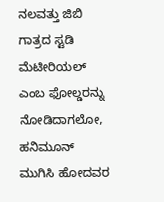ನಲವತ್ತು ಜಿಬಿ ಗಾತ್ರದ ಸ್ಟಡಿ ಮೆಟೀರಿಯಲ್ ಎಂಬ ಫೋಲ್ಡರನ್ನು ನೋಡಿದಾಗಲೋ, ಹನಿಮೂನ್ ಮುಗಿಸಿ ಹೋದವರ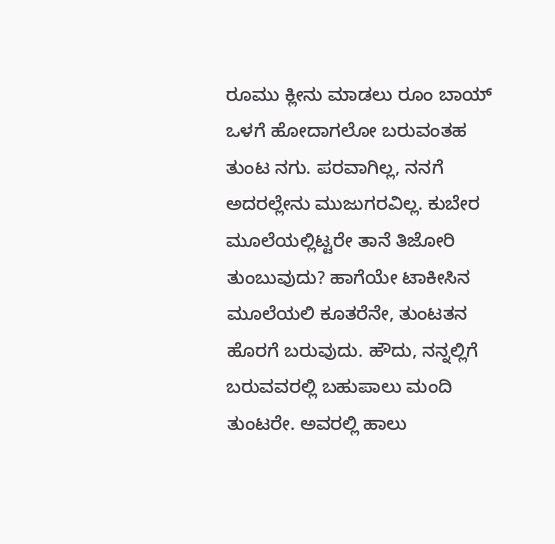ರೂಮು ಕ್ಲೀನು ಮಾಡಲು ರೂಂ ಬಾಯ್ ಒಳಗೆ ಹೋದಾಗಲೋ ಬರುವಂತಹ ತುಂಟ ನಗು. ಪರವಾಗಿಲ್ಲ, ನನಗೆ ಅದರಲ್ಲೇನು ಮುಜುಗರವಿಲ್ಲ. ಕುಬೇರ ಮೂಲೆಯಲ್ಲಿಟ್ಟರೇ ತಾನೆ ತಿಜೋರಿ ತುಂಬುವುದು? ಹಾಗೆಯೇ ಟಾಕೀಸಿನ ಮೂಲೆಯಲಿ ಕೂತರೆನೇ, ತುಂಟತನ ಹೊರಗೆ ಬರುವುದು. ಹೌದು, ನನ್ನಲ್ಲಿಗೆ ಬರುವವರಲ್ಲಿ ಬಹುಪಾಲು ಮಂದಿ ತುಂಟರೇ. ಅವರಲ್ಲಿ ಹಾಲು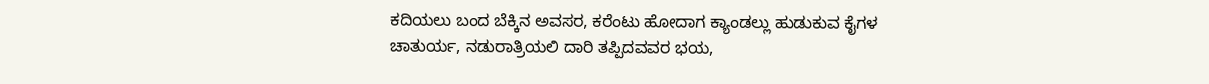ಕದಿಯಲು ಬಂದ ಬೆಕ್ಕಿನ ಅವಸರ, ಕರೆಂಟು ಹೋದಾಗ ಕ್ಯಾಂಡಲ್ಲು ಹುಡುಕುವ ಕೈಗಳ ಚಾತುರ್ಯ, ನಡುರಾತ್ರಿಯಲಿ ದಾರಿ ತಪ್ಪಿದವವರ ಭಯ,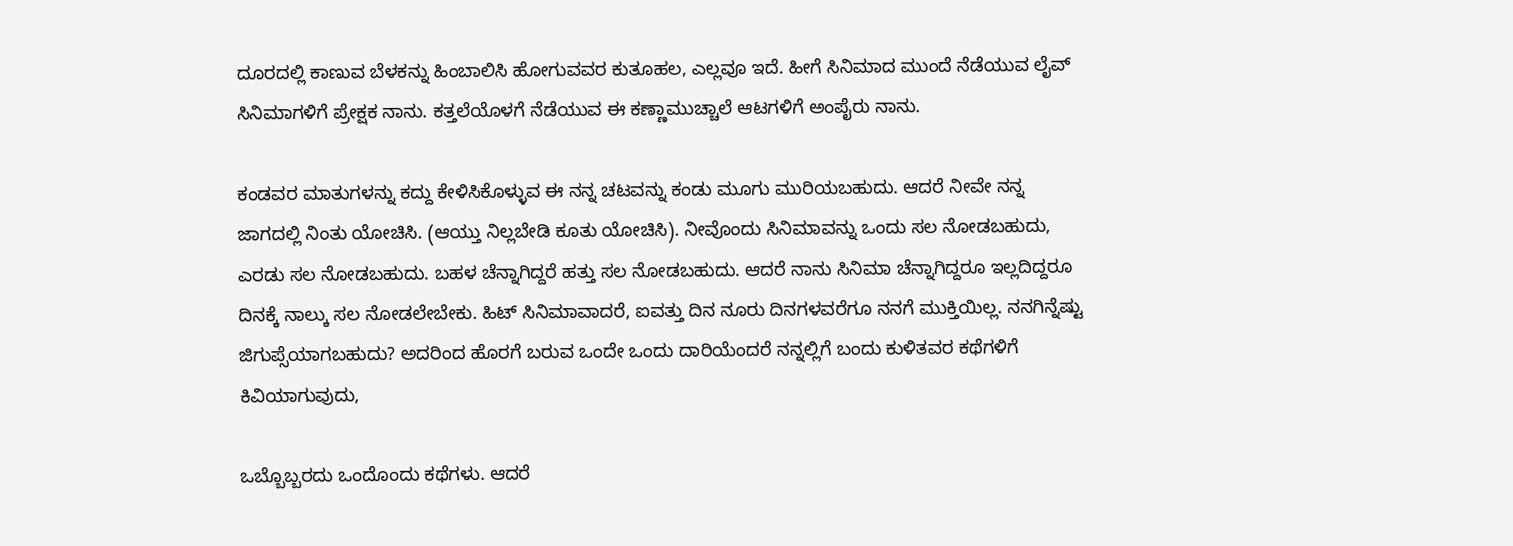ದೂರದಲ್ಲಿ ಕಾಣುವ ಬೆಳಕನ್ನು ಹಿಂಬಾಲಿಸಿ ಹೋಗುವವರ ಕುತೂಹಲ, ಎಲ್ಲವೂ ಇದೆ. ಹೀಗೆ ಸಿನಿಮಾದ ಮುಂದೆ ನೆಡೆಯುವ ಲೈವ್ ಸಿನಿಮಾಗಳಿಗೆ ಪ್ರೇಕ್ಷಕ ನಾನು. ಕತ್ತಲೆಯೊಳಗೆ ನೆಡೆಯುವ ಈ ಕಣ್ಣಾಮುಚ್ಚಾಲೆ ಆಟಗಳಿಗೆ ಅಂಪೈರು ನಾನು.

ಕಂಡವರ ಮಾತುಗಳನ್ನು ಕದ್ದು ಕೇಳಿಸಿಕೊಳ್ಳುವ ಈ ನನ್ನ ಚಟವನ್ನು ಕಂಡು ಮೂಗು ಮುರಿಯಬಹುದು. ಆದರೆ ನೀವೇ ನನ್ನ ಜಾಗದಲ್ಲಿ ನಿಂತು ಯೋಚಿಸಿ. (ಆಯ್ತು ನಿಲ್ಲಬೇಡಿ ಕೂತು ಯೋಚಿಸಿ). ನೀವೊಂದು ಸಿನಿಮಾವನ್ನು ಒಂದು ಸಲ ನೋಡಬಹುದು, ಎರಡು ಸಲ ನೋಡಬಹುದು. ಬಹಳ ಚೆನ್ನಾಗಿದ್ದರೆ ಹತ್ತು ಸಲ ನೋಡಬಹುದು. ಆದರೆ ನಾನು ಸಿನಿಮಾ ಚೆನ್ನಾಗಿದ್ದರೂ ಇಲ್ಲದಿದ್ದರೂ ದಿನಕ್ಕೆ ನಾಲ್ಕು ಸಲ ನೋಡಲೇಬೇಕು. ಹಿಟ್ ಸಿನಿಮಾವಾದರೆ, ಐವತ್ತು ದಿನ ನೂರು ದಿನಗಳವರೆಗೂ ನನಗೆ ಮುಕ್ತಿಯಿಲ್ಲ. ನನಗಿನ್ನೆಷ್ಟು ಜಿಗುಪ್ಸೆಯಾಗಬಹುದು? ಅದರಿಂದ ಹೊರಗೆ ಬರುವ ಒಂದೇ ಒಂದು ದಾರಿಯೆಂದರೆ ನನ್ನಲ್ಲಿಗೆ ಬಂದು ಕುಳಿತವರ ಕಥೆಗಳಿಗೆ ಕಿವಿಯಾಗುವುದು,

ಒಬ್ಬೊಬ್ಬರದು ಒಂದೊಂದು ಕಥೆಗಳು. ಆದರೆ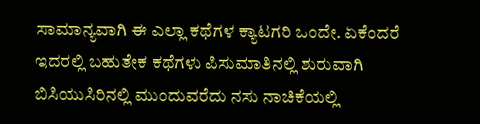ಸಾಮಾನ್ಯವಾಗಿ ಈ ಎಲ್ಲಾ ಕಥೆಗಳ ಕ್ಯಾಟಗರಿ ಒಂದೇ. ಏಕೆಂದರೆ ಇದರಲ್ಲಿ ಬಹುತೇಕ ಕಥೆಗಳು ಪಿಸುಮಾತಿನಲ್ಲಿ ಶುರುವಾಗಿ ಬಿಸಿಯುಸಿರಿನಲ್ಲಿ ಮುಂದುವರೆದು ನಸು ನಾಚಿಕೆಯಲ್ಲಿ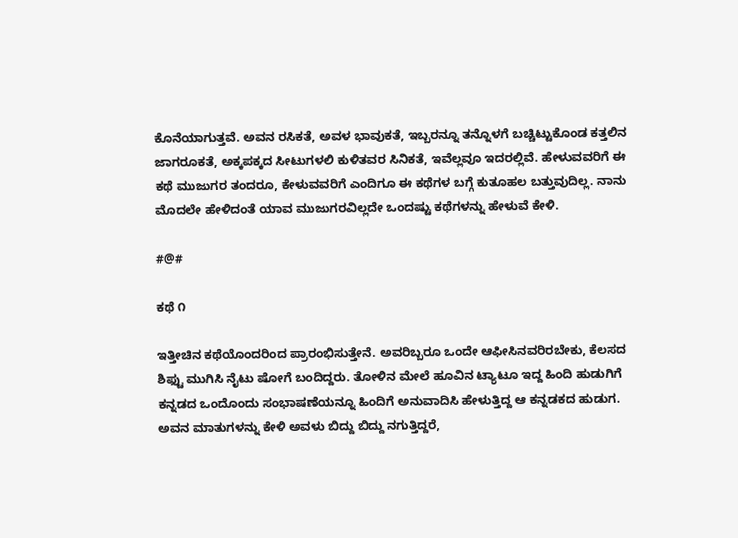ಕೊನೆಯಾಗುತ್ತವೆ. ಅವನ ರಸಿಕತೆ, ಅವಳ ಭಾವುಕತೆ, ಇಬ್ಬರನ್ನೂ ತನ್ನೊಳಗೆ ಬಚ್ಚಿಟ್ಟುಕೊಂಡ ಕತ್ತಲಿನ ಜಾಗರೂಕತೆ, ಅಕ್ಕಪಕ್ಕದ ಸೀಟುಗಳಲಿ ಕುಳಿತವರ ಸಿನಿಕತೆ, ಇವೆಲ್ಲವೂ ಇದರಲ್ಲಿವೆ. ಹೇಳುವವರಿಗೆ ಈ ಕಥೆ ಮುಜುಗರ ತಂದರೂ, ಕೇಳುವವರಿಗೆ ಎಂದಿಗೂ ಈ ಕಥೆಗಳ ಬಗ್ಗೆ ಕುತೂಹಲ ಬತ್ತುವುದಿಲ್ಲ. ನಾನು ಮೊದಲೇ ಹೇಳಿದಂತೆ ಯಾವ ಮುಜುಗರವಿಲ್ಲದೇ ಒಂದಷ್ಟು ಕಥೆಗಳನ್ನು ಹೇಳುವೆ ಕೇಳಿ.

#@#

ಕಥೆ ೧

ಇತ್ತೀಚಿನ ಕಥೆಯೊಂದರಿಂದ ಪ್ರಾರಂಭಿಸುತ್ತೇನೆ. ಅವರಿಬ್ಬರೂ ಒಂದೇ ಆಫೀಸಿನವರಿರಬೇಕು, ಕೆಲಸದ ಶಿಫ್ಟು ಮುಗಿಸಿ ನೈಟು ಷೋಗೆ ಬಂದಿದ್ದರು. ತೋಳಿನ ಮೇಲೆ ಹೂವಿನ ಟ್ಯಾಟೂ ಇದ್ದ ಹಿಂದಿ ಹುಡುಗಿಗೆ ಕನ್ನಡದ ಒಂದೊಂದು ಸಂಭಾಷಣೆಯನ್ನೂ ಹಿಂದಿಗೆ ಅನುವಾದಿಸಿ ಹೇಳುತ್ತಿದ್ದ ಆ ಕನ್ನಡಕದ ಹುಡುಗ. ಅವನ ಮಾತುಗಳನ್ನು ಕೇಳಿ ಅವಳು ಬಿದ್ದು ಬಿದ್ದು ನಗುತ್ತಿದ್ದರೆ,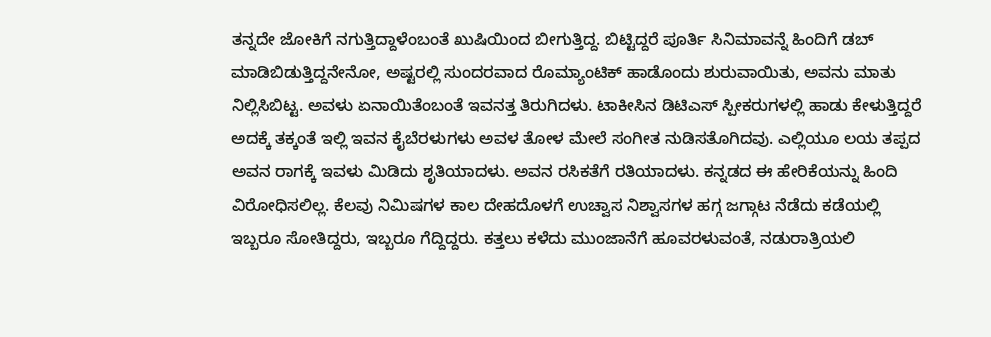ತನ್ನದೇ ಜೋಕಿಗೆ ನಗುತ್ತಿದ್ದಾಳೆಂಬಂತೆ ಖುಷಿಯಿಂದ ಬೀಗುತ್ತಿದ್ದ. ಬಿಟ್ಟಿದ್ದರೆ ಪೂರ್ತಿ ಸಿನಿಮಾವನ್ನೆ ಹಿಂದಿಗೆ ಡಬ್ ಮಾಡಿಬಿಡುತ್ತಿದ್ದನೇನೋ, ಅಷ್ಟರಲ್ಲಿ ಸುಂದರವಾದ ರೊಮ್ಯಾಂಟಿಕ್ ಹಾಡೊಂದು ಶುರುವಾಯಿತು, ಅವನು ಮಾತು ನಿಲ್ಲಿಸಿಬಿಟ್ಟ. ಅವಳು ಏನಾಯಿತೆಂಬಂತೆ ಇವನತ್ತ ತಿರುಗಿದಳು. ಟಾಕೀಸಿನ ಡಿಟಿಎಸ್ ಸ್ಪೀಕರುಗಳಲ್ಲಿ ಹಾಡು ಕೇಳುತ್ತಿದ್ದರೆ ಅದಕ್ಕೆ ತಕ್ಕಂತೆ ಇಲ್ಲಿ ಇವನ ಕೈಬೆರಳುಗಳು ಅವಳ ತೋಳ ಮೇಲೆ ಸಂಗೀತ ನುಡಿಸತೊಗಿದವು. ಎಲ್ಲಿಯೂ ಲಯ ತಪ್ಪದ ಅವನ ರಾಗಕ್ಕೆ ಇವಳು ಮಿಡಿದು ಶೃತಿಯಾದಳು. ಅವನ ರಸಿಕತೆಗೆ ರತಿಯಾದಳು. ಕನ್ನಡದ ಈ ಹೇರಿಕೆಯನ್ನು ಹಿಂದಿ ವಿರೋಧಿಸಲಿಲ್ಲ. ಕೆಲವು ನಿಮಿಷಗಳ ಕಾಲ ದೇಹದೊಳಗೆ ಉಚ್ವಾಸ ನಿಶ್ವಾಸಗಳ ಹಗ್ಗ ಜಗ್ಗಾಟ ನೆಡೆದು ಕಡೆಯಲ್ಲಿ ಇಬ್ಬರೂ ಸೋತಿದ್ದರು, ಇಬ್ಬರೂ ಗೆದ್ದಿದ್ದರು. ಕತ್ತಲು ಕಳೆದು ಮುಂಜಾನೆಗೆ ಹೂವರಳುವಂತೆ, ನಡುರಾತ್ರಿಯಲಿ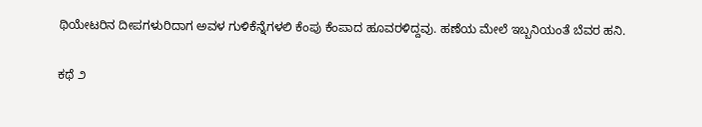ಥಿಯೇಟರಿನ ದೀಪಗಳುರಿದಾಗ ಅವಳ ಗುಳಿಕೆನ್ನೆಗಳಲಿ ಕೆಂಪು ಕೆಂಪಾದ ಹೂವರಳಿದ್ದವು. ಹಣೆಯ ಮೇಲೆ ಇಬ್ಬನಿಯಂತೆ ಬೆವರ ಹನಿ.

ಕಥೆ ೨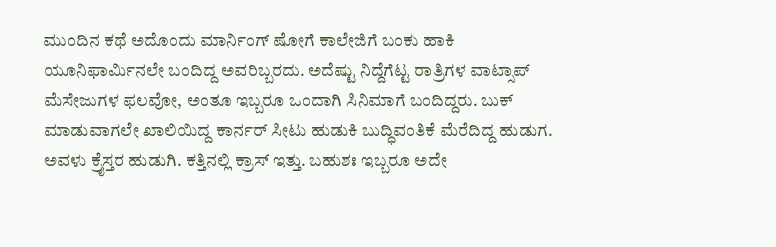ಮುಂದಿನ ಕಥೆ ಅದೊಂದು ಮಾರ್ನಿಂಗ್ ಷೋಗೆ ಕಾಲೇಜಿಗೆ ಬಂಕು ಹಾಕಿ ಯೂನಿಫಾರ್ಮಿನಲೇ ಬಂದಿದ್ದ ಅವರಿಬ್ಬರದು. ಅದೆಷ್ಟು ನಿದ್ದೆಗೆಟ್ಟ ರಾತ್ರಿಗಳ ವಾಟ್ಸಾಪ್ ಮೆಸೇಜುಗಳ ಫಲವೋ, ಅಂತೂ ಇಬ್ಬರೂ ಒಂದಾಗಿ ಸಿನಿಮಾಗೆ ಬಂದಿದ್ದರು. ಬುಕ್ ಮಾಡುವಾಗಲೇ ಖಾಲಿಯಿದ್ದ ಕಾರ್ನರ್ ಸೀಟು ಹುಡುಕಿ ಬುದ್ಧಿವಂತಿಕೆ ಮೆರೆದಿದ್ದ ಹುಡುಗ. ಅವಳು ಕ್ರೈಸ್ತರ ಹುಡುಗಿ. ಕತ್ತಿನಲ್ಲಿ ಕ್ರಾಸ್ ಇತ್ತು. ಬಹುಶಃ ಇಬ್ಬರೂ ಅದೇ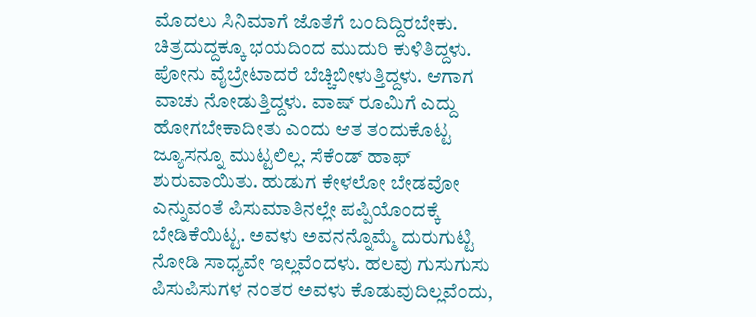ಮೊದಲು ಸಿನಿಮಾಗೆ ಜೊತೆಗೆ ಬಂದಿದ್ದಿರಬೇಕು. ಚಿತ್ರದುದ್ದಕ್ಕೂ ಭಯದಿಂದ ಮುದುರಿ ಕುಳಿತಿದ್ದಳು. ಪೋನು ವೈಬ್ರೇಟಾದರೆ ಬೆಚ್ಚಿಬೀಳುತ್ತಿದ್ದಳು. ಆಗಾಗ ವಾಚು ನೋಡುತ್ತಿದ್ದಳು. ವಾಷ್ ರೂಮಿಗೆ ಎದ್ದು ಹೋಗಬೇಕಾದೀತು ಎಂದು ಆತ ತಂದುಕೊಟ್ಟ ಜ್ಯೂಸನ್ನೂ ಮುಟ್ಟಲಿಲ್ಲ. ಸೆಕೆಂಡ್ ಹಾಫ್ ಶುರುವಾಯಿತು. ಹುಡುಗ ಕೇಳಲೋ ಬೇಡವೋ ಎನ್ನುವಂತೆ ಪಿಸುಮಾತಿನಲ್ಲೇ ಪಪ್ಪಿಯೊಂದಕ್ಕೆ ಬೇಡಿಕೆಯಿಟ್ಟ. ಅವಳು ಅವನನ್ನೊಮ್ಮೆ ದುರುಗುಟ್ಟಿ ನೋಡಿ ಸಾಧ್ಯವೇ ಇಲ್ಲವೆಂದಳು. ಹಲವು ಗುಸುಗುಸು ಪಿಸುಪಿಸುಗಳ ನಂತರ ಅವಳು ಕೊಡುವುದಿಲ್ಲವೆಂದು,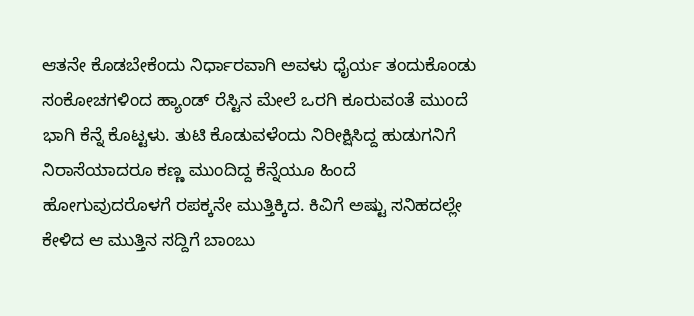ಆತನೇ ಕೊಡಬೇಕೆಂದು ನಿರ್ಧಾರವಾಗಿ ಅವಳು ಧೈರ್ಯ ತಂದುಕೊಂಡು ಸಂಕೋಚಗಳಿಂದ ಹ್ಯಾಂಡ್ ರೆಸ್ಟಿನ ಮೇಲೆ ಒರಗಿ ಕೂರುವಂತೆ ಮುಂದೆ ಭಾಗಿ ಕೆನ್ನೆ ಕೊಟ್ಟಳು. ತುಟಿ ಕೊಡುವಳೆಂದು ನಿರೀಕ್ಷಿಸಿದ್ದ ಹುಡುಗನಿಗೆ ನಿರಾಸೆಯಾದರೂ ಕಣ್ಣ ಮುಂದಿದ್ದ ಕೆನ್ನೆಯೂ ಹಿಂದೆ ಹೋಗುವುದರೊಳಗೆ ರಪಕ್ಕನೇ ಮುತ್ತಿಕ್ಕಿದ. ಕಿವಿಗೆ ಅಷ್ಟು ಸನಿಹದಲ್ಲೇ ಕೇಳಿದ ಆ ಮುತ್ತಿನ ಸದ್ದಿಗೆ ಬಾಂಬು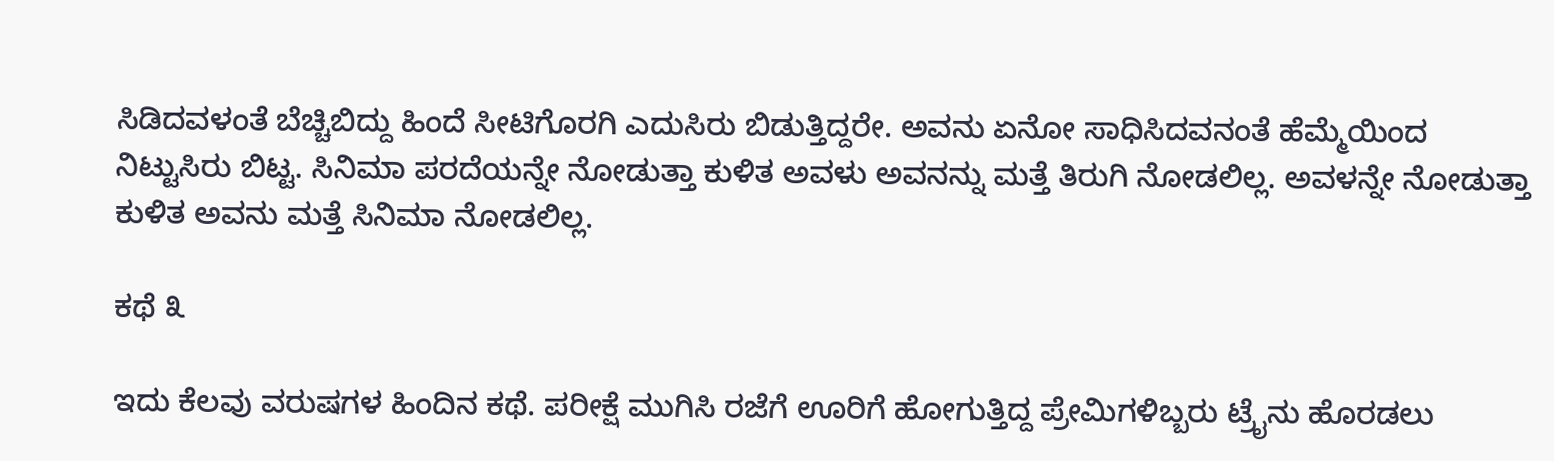ಸಿಡಿದವಳಂತೆ ಬೆಚ್ಚಿಬಿದ್ದು ಹಿಂದೆ ಸೀಟಿಗೊರಗಿ ಎದುಸಿರು ಬಿಡುತ್ತಿದ್ದರೇ. ಅವನು ಏನೋ ಸಾಧಿಸಿದವನಂತೆ ಹೆಮ್ಮೆಯಿಂದ ನಿಟ್ಟುಸಿರು ಬಿಟ್ಟ. ಸಿನಿಮಾ ಪರದೆಯನ್ನೇ ನೋಡುತ್ತಾ ಕುಳಿತ ಅವಳು ಅವನನ್ನು ಮತ್ತೆ ತಿರುಗಿ ನೋಡಲಿಲ್ಲ. ಅವಳನ್ನೇ ನೋಡುತ್ತಾ ಕುಳಿತ ಅವನು ಮತ್ತೆ ಸಿನಿಮಾ ನೋಡಲಿಲ್ಲ.

ಕಥೆ ೩

ಇದು ಕೆಲವು ವರುಷಗಳ ಹಿಂದಿನ ಕಥೆ. ಪರೀಕ್ಷೆ ಮುಗಿಸಿ ರಜೆಗೆ ಊರಿಗೆ ಹೋಗುತ್ತಿದ್ದ ಪ್ರೇಮಿಗಳಿಬ್ಬರು ಟ್ರೈನು ಹೊರಡಲು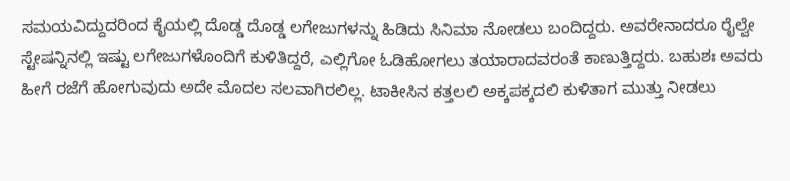ಸಮಯವಿದ್ದುದರಿಂದ ಕೈಯಲ್ಲಿ ದೊಡ್ಡ ದೊಡ್ಡ ಲಗೇಜುಗಳನ್ನು ಹಿಡಿದು ಸಿನಿಮಾ ನೋಡಲು ಬಂದಿದ್ದರು. ಅವರೇನಾದರೂ ರೈಲ್ವೇ ಸ್ಟೇಷನ್ನಿನಲ್ಲಿ ಇಷ್ಟು ಲಗೇಜುಗಳೊಂದಿಗೆ ಕುಳಿತಿದ್ದರೆ, ಎಲ್ಲಿಗೋ ಓಡಿಹೋಗಲು ತಯಾರಾದವರಂತೆ ಕಾಣುತ್ತಿದ್ದರು. ಬಹುಶಃ ಅವರು ಹೀಗೆ ರಜೆಗೆ ಹೋಗುವುದು ಅದೇ ಮೊದಲ ಸಲವಾಗಿರಲಿಲ್ಲ. ಟಾಕೀಸಿನ ಕತ್ತಲಲಿ ಅಕ್ಕಪಕ್ಕದಲಿ ಕುಳಿತಾಗ ಮುತ್ತು ನೀಡಲು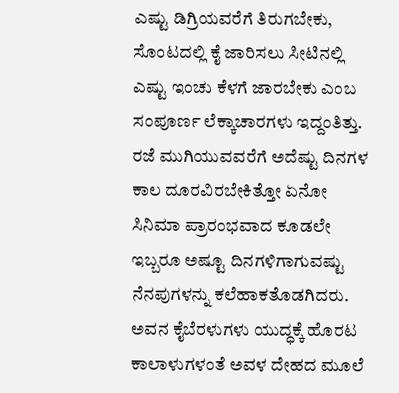ಎಷ್ಟು ಡಿಗ್ರಿಯವರೆಗೆ ತಿರುಗಬೇಕು, ಸೊಂಟದಲ್ಲಿ ಕೈ ಜಾರಿಸಲು ಸೀಟಿನಲ್ಲಿ ಎಷ್ಟು ಇಂಚು ಕೆಳಗೆ ಜಾರಬೇಕು ಎಂಬ ಸಂಪೂರ್ಣ ಲೆಕ್ಕಾಚಾರಗಳು ಇದ್ದಂತಿತ್ತು. ರಜೆ ಮುಗಿಯುವವರೆಗೆ ಅದೆಷ್ಟು ದಿನಗಳ ಕಾಲ ದೂರವಿರಬೇಕಿತ್ತೋ ಏನೋ ಸಿನಿಮಾ ಪ್ರಾರಂಭವಾದ ಕೂಡಲೇ ಇಬ್ಬರೂ ಅಷ್ಟೂ ದಿನಗಳಿಗಾಗುವಷ್ಟು ನೆನಪುಗಳನ್ನು ಕಲೆಹಾಕತೊಡಗಿದರು. ಅವನ ಕೈಬೆರಳುಗಳು ಯುದ್ಧಕ್ಕೆ ಹೊರಟ ಕಾಲಾಳುಗಳಂತೆ ಅವಳ ದೇಹದ ಮೂಲೆ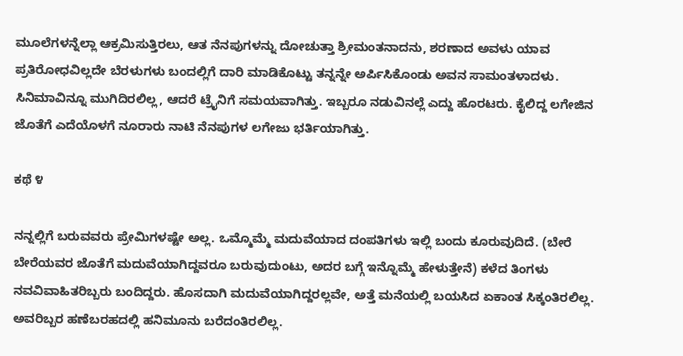ಮೂಲೆಗಳನ್ನೆಲ್ಲಾ ಆಕ್ರಮಿಸುತ್ತಿರಲು, ಆತ ನೆನಪುಗಳನ್ನು ದೋಚುತ್ತಾ ಶ್ರೀಮಂತನಾದನು, ಶರಣಾದ ಅವಳು ಯಾವ ಪ್ರತಿರೋಧವಿಲ್ಲದೇ ಬೆರಳುಗಳು ಬಂದಲ್ಲಿಗೆ ದಾರಿ ಮಾಡಿಕೊಟ್ಟು ತನ್ನನ್ನೇ ಅರ್ಪಿಸಿಕೊಂಡು ಅವನ ಸಾಮಂತಳಾದಳು. ಸಿನಿಮಾವಿನ್ನೂ ಮುಗಿದಿರಲಿಲ್ಲ, ಆದರೆ ಟ್ರೈನಿಗೆ ಸಮಯವಾಗಿತ್ತು. ಇಬ್ಬರೂ ನಡುವಿನಲ್ಲೆ ಎದ್ದು ಹೊರಟರು. ಕೈಲಿದ್ದ ಲಗೇಜಿನ ಜೊತೆಗೆ ಎದೆಯೊಳಗೆ ನೂರಾರು ನಾಟಿ ನೆನಪುಗಳ ಲಗೇಜು ಭರ್ತಿಯಾಗಿತ್ತು.

ಕಥೆ ೪

ನನ್ನಲ್ಲಿಗೆ ಬರುವವರು ಪ್ರೇಮಿಗಳಷ್ಟೇ ಅಲ್ಲ. ಒಮ್ಮೊಮ್ಮೆ ಮದುವೆಯಾದ ದಂಪತಿಗಳು ಇಲ್ಲಿ ಬಂದು ಕೂರುವುದಿದೆ. (ಬೇರೆ ಬೇರೆಯವರ ಜೊತೆಗೆ ಮದುವೆಯಾಗಿದ್ದವರೂ ಬರುವುದುಂಟು, ಅದರ ಬಗ್ಗೆ ಇನ್ನೊಮ್ಮೆ ಹೇಳುತ್ತೇನೆ) ಕಳೆದ ತಿಂಗಳು ನವವಿವಾಹಿತರಿಬ್ಬರು ಬಂದಿದ್ದರು. ಹೊಸದಾಗಿ ಮದುವೆಯಾಗಿದ್ದರಲ್ಲವೇ, ಅತ್ತೆ ಮನೆಯಲ್ಲಿ ಬಯಸಿದ ಏಕಾಂತ ಸಿಕ್ಕಂತಿರಲಿಲ್ಲ. ಅವರಿಬ್ಬರ ಹಣೆಬರಹದಲ್ಲಿ ಹನಿಮೂನು ಬರೆದಂತಿರಲಿಲ್ಲ.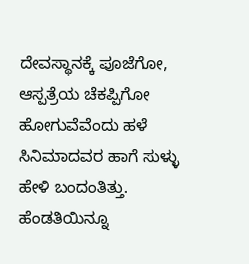ದೇವಸ್ಥಾನಕ್ಕೆ ಪೂಜೆಗೋ, ಆಸ್ಪತ್ರೆಯ ಚೆಕಪ್ಪಿಗೋ ಹೋಗುವೆವೆಂದು ಹಳೆ ಸಿನಿಮಾದವರ ಹಾಗೆ ಸುಳ್ಳು ಹೇಳಿ ಬಂದಂತಿತ್ತು. ಹೆಂಡತಿಯಿನ್ನೂ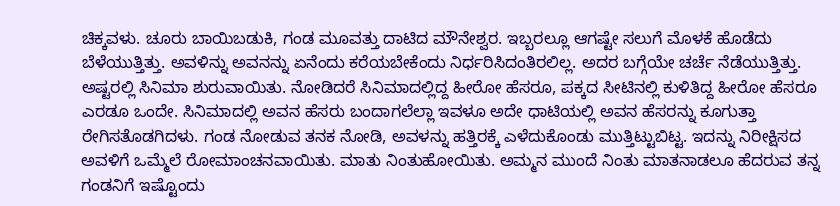ಚಿಕ್ಕವಳು. ಚೂರು ಬಾಯಿಬಡುಕಿ, ಗಂಡ ಮೂವತ್ತು ದಾಟಿದ ಮೌನೇಶ್ವರ. ಇಬ್ಬರಲ್ಲೂ ಆಗಷ್ಟೇ ಸಲುಗೆ ಮೊಳಕೆ ಹೊಡೆದು ಬೆಳೆಯುತ್ತಿತ್ತು. ಅವಳಿನ್ನು ಅವನನ್ನು ಏನೆಂದು ಕರೆಯಬೇಕೆಂದು ನಿರ್ಧರಿಸಿದಂತಿರಲಿಲ್ಲ. ಅದರ ಬಗ್ಗೆಯೇ ಚರ್ಚೆ ನೆಡೆಯುತ್ತಿತ್ತು. ಅಷ್ಟರಲ್ಲಿ ಸಿನಿಮಾ ಶುರುವಾಯಿತು. ನೋಡಿದರೆ ಸಿನಿಮಾದಲ್ಲಿದ್ದ ಹೀರೋ ಹೆಸರೂ, ಪಕ್ಕದ ಸೀಟಿನಲ್ಲಿ ಕುಳಿತಿದ್ದ ಹೀರೋ ಹೆಸರೂ ಎರಡೂ ಒಂದೇ. ಸಿನಿಮಾದಲ್ಲಿ ಅವನ ಹೆಸರು ಬಂದಾಗಲೆಲ್ಲಾ ಇವಳೂ ಅದೇ ಧಾಟಿಯಲ್ಲಿ ಅವನ ಹೆಸರನ್ನು ಕೂಗುತ್ತಾ ರೇಗಿಸತೊಡಗಿದಳು. ಗಂಡ ನೋಡುವ ತನಕ ನೋಡಿ, ಅವಳನ್ನು ಹತ್ತಿರಕ್ಕೆ ಎಳೆದುಕೊಂಡು ಮುತ್ತಿಟ್ಟುಬಿಟ್ಟ. ಇದನ್ನು ನಿರೀಕ್ಷಿಸದ ಅವಳಿಗೆ ಒಮ್ಮೆಲೆ ರೋಮಾಂಚನವಾಯಿತು. ಮಾತು ನಿಂತುಹೋಯಿತು. ಅಮ್ಮನ ಮುಂದೆ ನಿಂತು ಮಾತನಾಡಲೂ ಹೆದರುವ ತನ್ನ ಗಂಡನಿಗೆ ಇಷ್ಟೊಂದು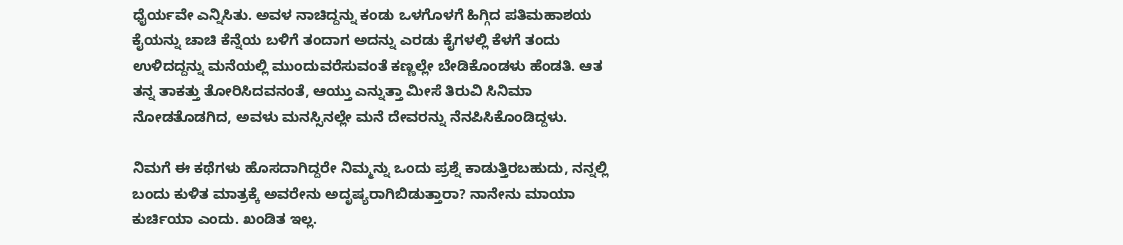ಧೈರ್ಯವೇ ಎನ್ನಿಸಿತು. ಅವಳ ನಾಚಿದ್ದನ್ನು ಕಂಡು ಒಳಗೊಳಗೆ ಹಿಗ್ಗಿದ ಪತಿಮಹಾಶಯ ಕೈಯನ್ನು ಚಾಚಿ ಕೆನ್ನೆಯ ಬಳಿಗೆ ತಂದಾಗ ಅದನ್ನು ಎರಡು ಕೈಗಳಲ್ಲಿ ಕೆಳಗೆ ತಂದು ಉಳಿದದ್ದನ್ನು ಮನೆಯಲ್ಲಿ ಮುಂದುವರೆಸುವಂತೆ ಕಣ್ಣಲ್ಲೇ ಬೇಡಿಕೊಂಡಳು ಹೆಂಡತಿ. ಆತ ತನ್ನ ತಾಕತ್ತು ತೋರಿಸಿದವನಂತೆ, ಆಯ್ತು ಎನ್ನುತ್ತಾ ಮೀಸೆ ತಿರುವಿ ಸಿನಿಮಾ ನೋಡತೊಡಗಿದ, ಅವಳು ಮನಸ್ಸಿನಲ್ಲೇ ಮನೆ ದೇವರನ್ನು ನೆನಪಿಸಿಕೊಂಡಿದ್ದಳು.

ನಿಮಗೆ ಈ ಕಥೆಗಳು ಹೊಸದಾಗಿದ್ದರೇ ನಿಮ್ಮನ್ನು ಒಂದು ಪ್ರಶ್ನೆ ಕಾಡುತ್ತಿರಬಹುದು, ನನ್ನಲ್ಲಿ ಬಂದು ಕುಳಿತ ಮಾತ್ರಕ್ಕೆ ಅವರೇನು ಅದೃಷ್ಯರಾಗಿಬಿಡುತ್ತಾರಾ? ನಾನೇನು ಮಾಯಾ ಕುರ್ಚಿಯಾ ಎಂದು. ಖಂಡಿತ ಇಲ್ಲ.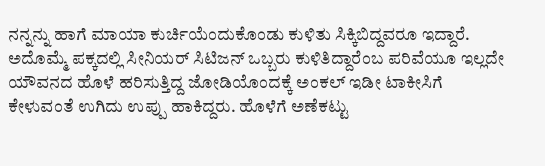ನನ್ನನ್ನು ಹಾಗೆ ಮಾಯಾ ಕುರ್ಚಿಯೆಂದುಕೊಂಡು ಕುಳಿತು ಸಿಕ್ಕಿಬಿದ್ದವರೂ ಇದ್ದಾರೆ. ಅದೊಮ್ಮೆ ಪಕ್ಕದಲ್ಲಿ ಸೀನಿಯರ್ ಸಿಟಿಜನ್ ಒಬ್ಬರು ಕುಳಿತಿದ್ದಾರೆಂಬ ಪರಿವೆಯೂ ಇಲ್ಲದೇ ಯೌವನದ ಹೊಳೆ ಹರಿಸುತ್ತಿದ್ದ ಜೋಡಿಯೊಂದಕ್ಕೆ ಅಂಕಲ್ ಇಡೀ ಟಾಕೀಸಿಗೆ ಕೇಳುವಂತೆ ಉಗಿದು ಉಪ್ಪು ಹಾಕಿದ್ದರು. ಹೊಳೆಗೆ ಅಣೆಕಟ್ಟು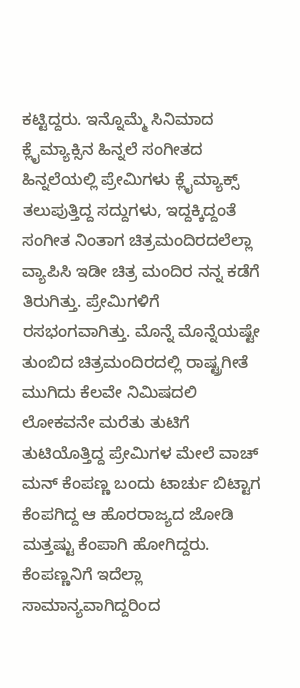ಕಟ್ಟಿದ್ದರು. ಇನ್ನೊಮ್ಮೆ ಸಿನಿಮಾದ ಕ್ಲೈಮ್ಯಾಕ್ಸಿನ ಹಿನ್ನಲೆ ಸಂಗೀತದ ಹಿನ್ನಲೆಯಲ್ಲಿ ಪ್ರೇಮಿಗಳು ಕ್ಲೈಮ್ಯಾಕ್ಸ್ ತಲುಪುತ್ತಿದ್ದ ಸದ್ದುಗಳು, ಇದ್ದಕ್ಕಿದ್ದಂತೆ ಸಂಗೀತ ನಿಂತಾಗ ಚಿತ್ರಮಂದಿರದಲೆಲ್ಲಾ ವ್ಯಾಪಿಸಿ ಇಡೀ ಚಿತ್ರ ಮಂದಿರ ನನ್ನ ಕಡೆಗೆ ತಿರುಗಿತ್ತು. ಪ್ರೇಮಿಗಳಿಗೆ ರಸಭಂಗವಾಗಿತ್ತು. ಮೊನ್ನೆ ಮೊನ್ನೆಯಷ್ಟೇ ತುಂಬಿದ ಚಿತ್ರಮಂದಿರದಲ್ಲಿ ರಾಷ್ಟ್ರಗೀತೆ ಮುಗಿದು ಕೆಲವೇ ನಿಮಿಷದಲಿ ಲೋಕವನೇ ಮರೆತು ತುಟಿಗೆ ತುಟಿಯೊತ್ತಿದ್ದ ಪ್ರೇಮಿಗಳ ಮೇಲೆ ವಾಚ್ ಮನ್ ಕೆಂಪಣ್ಣ ಬಂದು ಟಾರ್ಚು ಬಿಟ್ಟಾಗ ಕೆಂಪಗಿದ್ದ ಆ ಹೊರರಾಜ್ಯದ ಜೋಡಿ ಮತ್ತಷ್ಟು ಕೆಂಪಾಗಿ ಹೋಗಿದ್ದರು. ಕೆಂಪಣ್ಣನಿಗೆ ಇದೆಲ್ಲಾ ಸಾಮಾನ್ಯವಾಗಿದ್ದರಿಂದ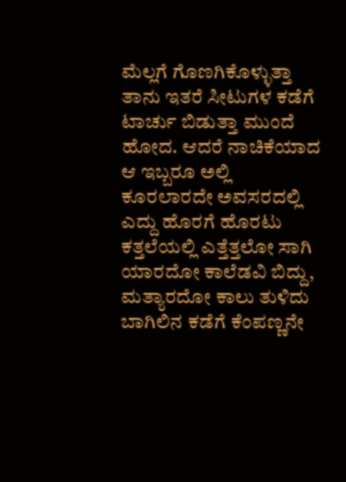ಮೆಲ್ಲಗೆ ಗೊಣಗಿಕೊಳ್ಳುತ್ತಾ ತಾನು ಇತರೆ ಸೀಟುಗಳ ಕಡೆಗೆ ಟಾರ್ಚು ಬಿಡುತ್ತಾ ಮುಂದೆ ಹೋದ. ಆದರೆ ನಾಚಿಕೆಯಾದ ಆ ಇಬ್ಬರೂ ಅಲ್ಲಿ ಕೂರಲಾರದೇ ಅವಸರದಲ್ಲಿ ಎದ್ದು ಹೊರಗೆ ಹೊರಟು ಕತ್ತಲೆಯಲ್ಲಿ ಎತ್ತೆತ್ತಲೋ ಸಾಗಿ ಯಾರದೋ ಕಾಲೆಡವಿ ಬಿದ್ದು, ಮತ್ಯಾರದೋ ಕಾಲು ತುಳಿದು ಬಾಗಿಲಿನ ಕಡೆಗೆ ಕೆಂಪಣ್ಣನೇ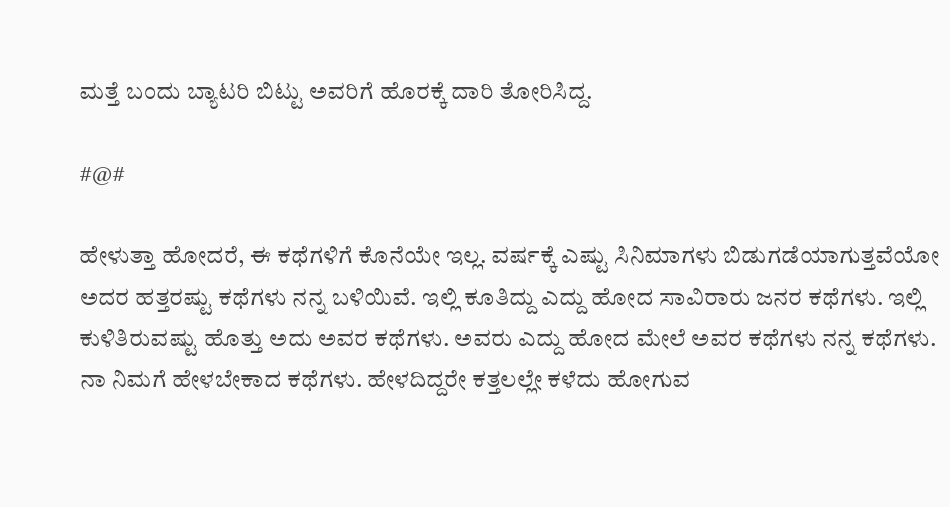ಮತ್ತೆ ಬಂದು ಬ್ಯಾಟರಿ ಬಿಟ್ಟು ಅವರಿಗೆ ಹೊರಕ್ಕೆ ದಾರಿ ತೋರಿಸಿದ್ದ.

#@#

ಹೇಳುತ್ತಾ ಹೋದರೆ, ಈ ಕಥೆಗಳಿಗೆ ಕೊನೆಯೇ ಇಲ್ಲ. ವರ್ಷಕ್ಕೆ ಎಷ್ಟು ಸಿನಿಮಾಗಳು ಬಿಡುಗಡೆಯಾಗುತ್ತವೆಯೋ ಅದರ ಹತ್ತರಷ್ಟು ಕಥೆಗಳು ನನ್ನ ಬಳಿಯಿವೆ. ಇಲ್ಲಿ ಕೂತಿದ್ದು ಎದ್ದು ಹೋದ ಸಾವಿರಾರು ಜನರ ಕಥೆಗಳು. ಇಲ್ಲಿ ಕುಳಿತಿರುವಷ್ಟು ಹೊತ್ತು ಅದು ಅವರ ಕಥೆಗಳು. ಅವರು ಎದ್ದು ಹೋದ ಮೇಲೆ ಅವರ ಕಥೆಗಳು ನನ್ನ ಕಥೆಗಳು. ನಾ ನಿಮಗೆ ಹೇಳಬೇಕಾದ ಕಥೆಗಳು. ಹೇಳದಿದ್ದರೇ ಕತ್ತಲಲ್ಲೇ ಕಳೆದು ಹೋಗುವ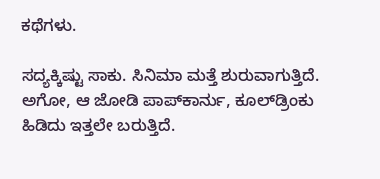ಕಥೆಗಳು.

ಸದ್ಯಕ್ಕಿಷ್ಟು ಸಾಕು. ಸಿನಿಮಾ ಮತ್ತೆ ಶುರುವಾಗುತ್ತಿದೆ. ಅಗೋ, ಆ ಜೋಡಿ ಪಾಪ್‌ಕಾರ್ನು, ಕೂಲ್‌ಡ್ರಿಂಕು ಹಿಡಿದು ಇತ್ತಲೇ ಬರುತ್ತಿದೆ.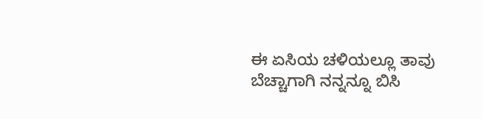ಈ ಏಸಿಯ ಚಳಿಯಲ್ಲೂ ತಾವು ಬೆಚ್ಚಾಗಾಗಿ ನನ್ನನ್ನೂ ಬಿಸಿ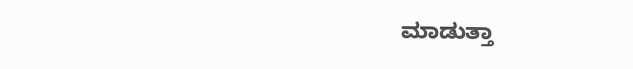ಮಾಡುತ್ತಾ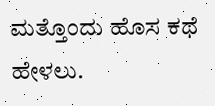ಮತ್ತೊಂದು ಹೊಸ ಕಥೆ ಹೇಳಲು.